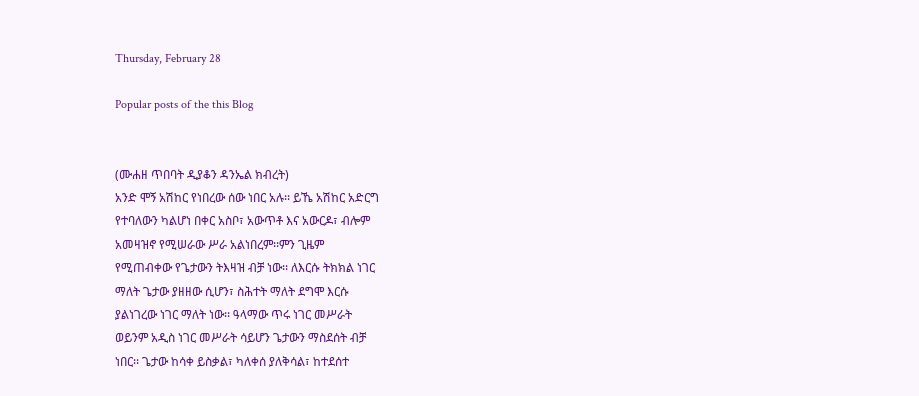Thursday, February 28

Popular posts of the this Blog


(ሙሐዘ ጥበባት ዲያቆን ዳንኤል ክብረት)
አንድ ሞኝ አሽከር የነበረው ሰው ነበር አሉ፡፡ ይኼ አሽከር አድርግ
የተባለውን ካልሆነ በቀር አስቦ፣ አውጥቶ እና አውርዶ፣ ብሎም
አመዛዝኖ የሚሠራው ሥራ አልነበረም፡፡ምን ጊዜም
የሚጠብቀው የጌታውን ትእዛዝ ብቻ ነው፡፡ ለእርሱ ትክክል ነገር
ማለት ጌታው ያዘዘው ሲሆን፣ ስሕተት ማለት ደግሞ እርሱ
ያልነገረው ነገር ማለት ነው፡፡ ዓላማው ጥሩ ነገር መሥራት
ወይንም አዲስ ነገር መሥራት ሳይሆን ጌታውን ማስደሰት ብቻ
ነበር፡፡ ጌታው ከሳቀ ይስቃል፣ ካለቀሰ ያለቅሳል፣ ከተደሰተ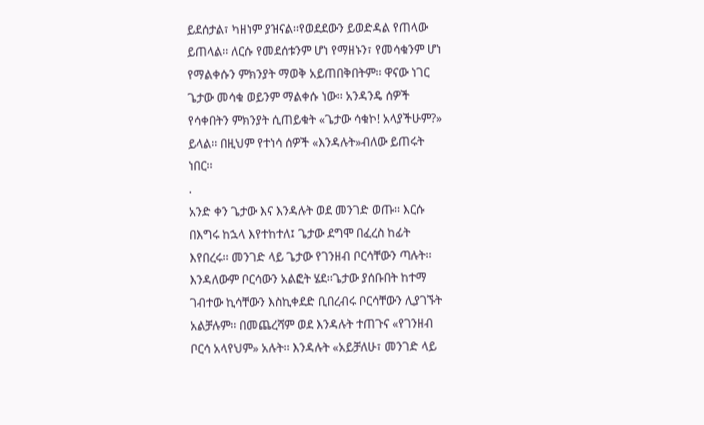ይደሰታል፣ ካዘነም ያዝናል፡፡የወደደውን ይወድዳል የጠላው
ይጠላል፡፡ ለርሱ የመደሰቱንም ሆነ የማዘኑን፣ የመሳቁንም ሆነ
የማልቀሱን ምክንያት ማወቅ አይጠበቅበትም፡፡ ዋናው ነገር
ጌታው መሳቁ ወይንም ማልቀሱ ነው፡፡ አንዳንዴ ሰዎች
የሳቀበትን ምክንያት ሲጠይቁት «ጌታው ሳቁኮ! አላያችሁም?»
ይላል፡፡ በዚህም የተነሳ ሰዎች «እንዳሉት»ብለው ይጠሩት
ነበር፡፡
.
አንድ ቀን ጌታው እና እንዳሉት ወደ መንገድ ወጡ፡፡ እርሱ
በእግሩ ከኋላ እየተከተለ፤ ጌታው ደግሞ በፈረስ ከፊት
እየበረሩ፡፡ መንገድ ላይ ጌታው የገንዘብ ቦርሳቸውን ጣሉት፡፡
እንዳለውም ቦርሳውን አልፎት ሄደ፡፡ጌታው ያሰቡበት ከተማ
ገብተው ኪሳቸውን እስኪቀደድ ቢበረብሩ ቦርሳቸውን ሊያገኙት
አልቻሉም፡፡ በመጨረሻም ወደ እንዳሉት ተጠጉና «የገንዘብ
ቦርሳ አላየህም» አሉት፡፡ እንዳሉት «አይቻለሁ፣ መንገድ ላይ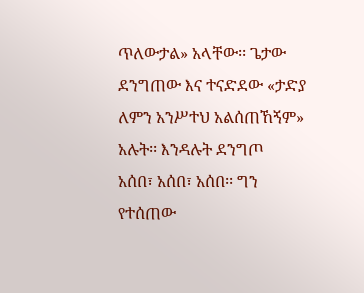ጥለውታል» አላቸው፡፡ ጌታው ደንግጠው እና ተናድደው «ታድያ
ለምን አንሥተህ አልሰጠኸኝም» አሉት፡፡ እንዳሉት ደንግጦ
አሰበ፣ አሰበ፣ አሰበ፡፡ ግን የተሰጠው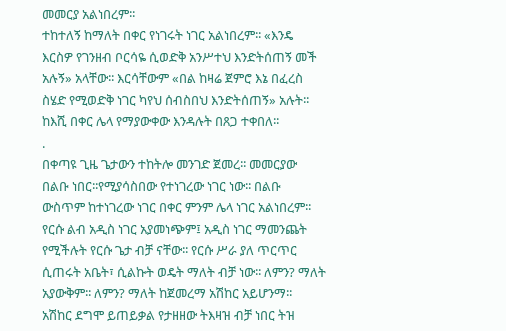መመርያ አልነበረም፡፡
ተከተለኝ ከማለት በቀር የነገሩት ነገር አልነበረም፡፡ «እንዴ
እርስዎ የገንዘብ ቦርሳዬ ሲወድቅ አንሥተህ እንድትሰጠኝ መች
አሉኝ» አላቸው፡፡ እርሳቸውም «በል ከዛሬ ጀምሮ እኔ በፈረስ
ስሄድ የሚወድቅ ነገር ካየህ ሰብስበህ እንድትሰጠኝ» አሉት፡፡
ከእሺ በቀር ሌላ የማያውቀው እንዳሉት በጸጋ ተቀበለ፡፡
.
በቀጣዩ ጊዜ ጌታውን ተከትሎ መንገድ ጀመረ፡፡ መመርያው
በልቡ ነበር፡፡የሚያሳስበው የተነገረው ነገር ነው፡፡ በልቡ
ውስጥም ከተነገረው ነገር በቀር ምንም ሌላ ነገር አልነበረም፡፡
የርሱ ልብ አዲስ ነገር አያመነጭም፤ አዲስ ነገር ማመንጨት
የሚችሉት የርሱ ጌታ ብቻ ናቸው፡፡ የርሱ ሥራ ያለ ጥርጥር
ሲጠሩት አቤት፣ ሲልኩት ወዴት ማለት ብቻ ነው፡፡ ለምን? ማለት
አያውቅም፡፡ ለምን? ማለት ከጀመረማ አሽከር አይሆንማ፡፡
አሽከር ደግሞ ይጠይቃል የታዘዘው ትእዛዝ ብቻ ነበር ትዝ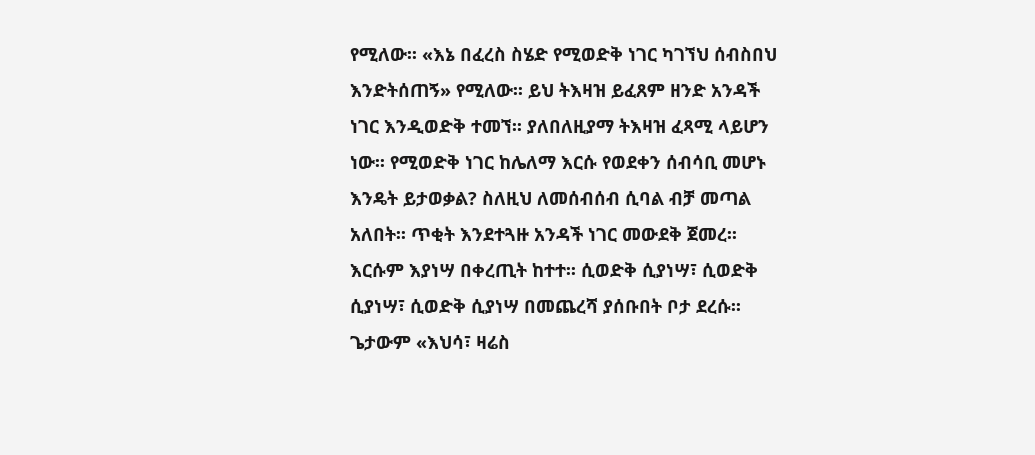የሚለው፡፡ «እኔ በፈረስ ስሄድ የሚወድቅ ነገር ካገኘህ ሰብስበህ
እንድትሰጠኝ» የሚለው፡፡ ይህ ትእዛዝ ይፈጸም ዘንድ አንዳች
ነገር እንዲወድቅ ተመኘ፡፡ ያለበለዚያማ ትእዛዝ ፈጻሚ ላይሆን
ነው፡፡ የሚወድቅ ነገር ከሌለማ እርሱ የወደቀን ሰብሳቢ መሆኑ
እንዴት ይታወቃል? ስለዚህ ለመሰብሰብ ሲባል ብቻ መጣል
አለበት፡፡ ጥቂት እንደተጓዙ አንዳች ነገር መውደቅ ጀመረ፡፡
እርሱም እያነሣ በቀረጢት ከተተ፡፡ ሲወድቅ ሲያነሣ፣ ሲወድቅ
ሲያነሣ፣ ሲወድቅ ሲያነሣ በመጨረሻ ያሰቡበት ቦታ ደረሱ፡፡
ጌታውም «እህሳ፣ ዛሬስ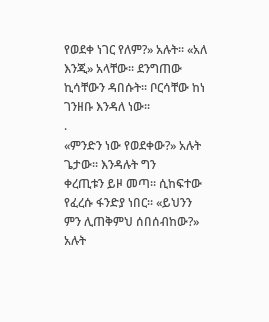የወደቀ ነገር የለም?» አሉት፡፡ «አለ
እንጂ» አላቸው፡፡ ደንግጠው ኪሳቸውን ዳበሱት፡፡ ቦርሳቸው ከነ
ገንዘቡ እንዳለ ነው፡፡
.
«ምንድን ነው የወደቀው?» አሉት ጌታው፡፡ እንዳሉት ግን
ቀረጢቱን ይዞ መጣ፡፡ ሲከፍተው የፈረሱ ፋንድያ ነበር፡፡ «ይህንን
ምን ሊጠቅምህ ሰበሰብከው?» አሉት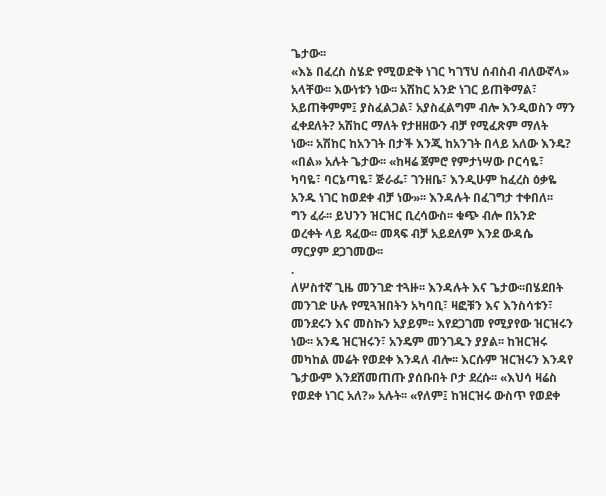ጌታው፡፡
«እኔ በፈረስ ስሄድ የሚወድቅ ነገር ካገኘህ ሰብስብ ብለውኛላ»
አላቸው፡፡ እውነቱን ነው፡፡ አሽከር አንድ ነገር ይጠቅማል፣
አይጠቅምም፤ ያስፈልጋል፣ አያስፈልግም ብሎ እንዲወስን ማን
ፈቀደለት? አሽከር ማለት የታዘዘውን ብቻ የሚፈጽም ማለት
ነው፡፡ አሽከር ከአንገት በታች እንጂ ከአንገት በላይ አለው እንዴ?
«በል» አሉት ጌታው፡፡ «ከዛሬ ጀምሮ የምታነሣው ቦርሳዬ፣
ካባዬ፣ ባርኔጣዬ፣ ጅራፌ፣ ገንዘቤ፣ እንዲሁም ከፈረስ ዕቃዬ
አንዱ ነገር ከወደቀ ብቻ ነው»፡፡ እንዳሉት በፈገግታ ተቀበለ፡፡
ግን ፈራ፡፡ ይህንን ዝርዝር ቢረሳውስ፡፡ ቁጭ ብሎ በአንድ
ወረቀት ላይ ጻፈው፡፡ መጻፍ ብቻ አይደለም እንደ ውዳሴ
ማርያም ደጋገመው፡፡
.
ለሦስተኛ ጊዜ መንገድ ተጓዙ፡፡ እንዳሉት እና ጌታው፡፡በሄደበት
መንገድ ሁሉ የሚጓዝበትን አካባቢ፣ ዛፎቹን እና እንስሳቱን፣
መንደሩን እና መስኩን አያይም፡፡ እየደጋገመ የሚያየው ዝርዝሩን
ነው፡፡ አንዴ ዝርዝሩን፣ አንዴም መንገዱን ያያል፡፡ ከዝርዝሩ
መካከል መሬት የወደቀ እንዳለ ብሎ፡፡ እርሱም ዝርዝሩን እንዳየ
ጌታውም እንደሸመጠጡ ያሰቡበት ቦታ ደረሱ፡፡ «እህሳ ዛሬስ
የወደቀ ነገር አለ?» አሉት፡፡ «የለም፤ ከዝርዝሩ ውስጥ የወደቀ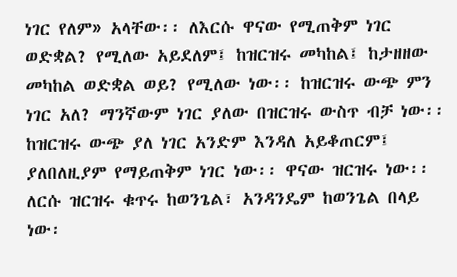ነገር የለም» አላቸው፡፡ ለእርሱ ዋናው የሚጠቅም ነገር
ወድቋል? የሚለው አይደለም፤ ከዝርዝሩ መካከል፤ ከታዘዘው
መካከል ወድቋል ወይ? የሚለው ነው፡፡ ከዝርዝሩ ውጭ ምን
ነገር አለ? ማንኛውም ነገር ያለው በዝርዝሩ ውስጥ ብቻ ነው፡፡
ከዝርዝሩ ውጭ ያለ ነገር አንድም እንዳለ አይቆጠርም፤
ያለበለዚያም የማይጠቅም ነገር ነው፡፡ ዋናው ዝርዝሩ ነው፡፡
ለርሱ ዝርዝሩ ቁጥሩ ከወንጌል፣ አንዳንዴም ከወንጌል በላይ
ነው፡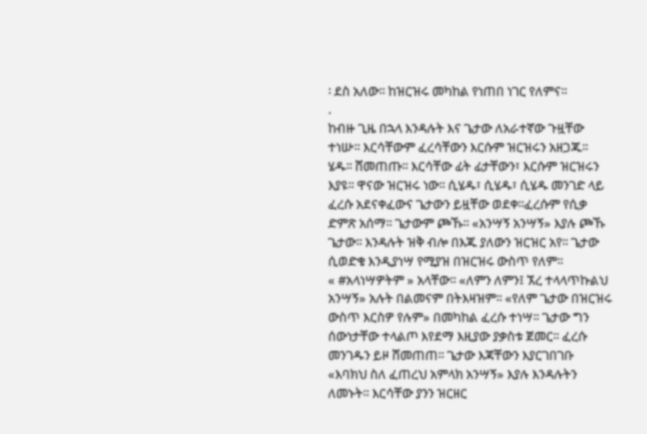፡ ደስ አለው፡፡ ከዝርዝሩ መካከል የነጠበ ነገር የለምና፡፡
.
ከብዙ ጊዜ በኋላ እንዳሉት እና ጌታው ለአራተኛው ጉዟቸው
ተነሡ፡፡ እርሳቸውም ፈረሳቸውን እርሱም ዝርዝሩን አዘጋጁ፡፡
ሄዱ፡፡ ሸመጠጡ፡፡ እርሳቸው ፊት ፊታቸውን፣ እርሱም ዝርዝሩን
እያዩ፡፡ ዋናው ዝርዝሩ ነው፡፡ ሲሄዱ፣ ሲሄዱ፣ ሲሄዱ መንገድ ላይ
ፈረሱ አደናቀፈውና ጌታውን ይዟቸው ወደቀ፡፡ፈረሱም የሲቃ
ድምጽ አሰማ፡፡ ጌታውም ጮኹ፡፡ «አንሣኝ አንሣኝ» እያሉ ጮኹ
ጌታው፡፡ እንዳሉት ዝቅ ብሎ በእጁ ያለውን ዝርዝር አየ፡፡ ጌታው
ሲወድቁ እንዲያነሣ የሚያዝ በዝርዝሩ ውስጥ የለም፡፡
« #አላነሣዎትም » አላቸው፡፡ «ለምን ለምን፤ ኧረ ተላላጥኩልህ
አንሣኝ» አሉት በልመናም በትእዛዝም፡፡ «የለም ጌታው በዝርዝሩ
ውስጥ እርስዎ የሉም» በመካከል ፈረሱ ተነሣ፡፡ ጌታው ግን
ሰውነታቸው ተላልጦ እየደማ እዚያው ያቃስቱ ጀመር፡፡ ፈረሱ
መንገዱን ይዞ ሸመጠጠ፡፡ ጌታው እጃቸውን እያርገበገቡ
«እባክህ ስለ ፈጠረህ አምላክ አንሣኝ» እያሉ እንዳሉትን
ለመኑት፡፡ እርሳቸው ያንን ዝርዘር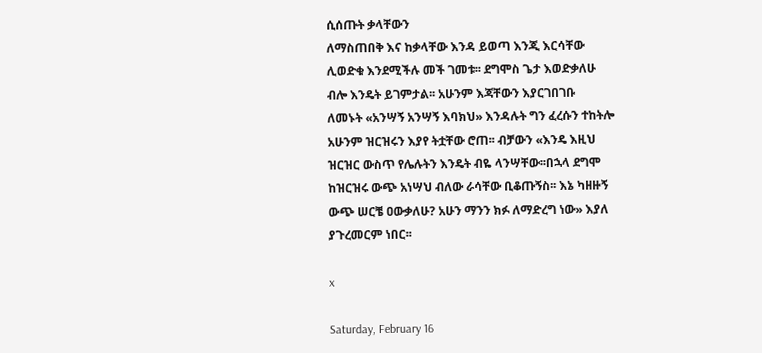ሲሰጡት ቃላቸውን
ለማስጠበቅ እና ከቃላቸው እንዳ ይወጣ እንጂ እርሳቸው
ሊወድቁ እንደሚችሉ መች ገመቱ፡፡ ደግሞስ ጌታ እወድቃለሁ
ብሎ እንዴት ይገምታል፡፡ አሁንም እጃቸውን እያርገበገቡ
ለመኑት «አንሣኝ አንሣኝ እባክህ» እንዳሉት ግን ፈረሱን ተከትሎ
አሁንም ዝርዝሩን እያየ ትቷቸው ሮጠ፡፡ ብቻውን «እንዴ እዚህ
ዝርዝር ውስጥ የሌሉትን እንዴት ብዬ ላንሣቸው፡፡በኋላ ደግሞ
ከዝርዝሩ ውጭ አነሣህ ብለው ራሳቸው ቢቆጡኝስ፡፡ እኔ ካዘዙኝ
ውጭ ሠርቼ ዐውቃለሁ? አሁን ማንን ክፉ ለማድረግ ነው» እያለ
ያጉረመርም ነበር፡፡

x

Saturday, February 16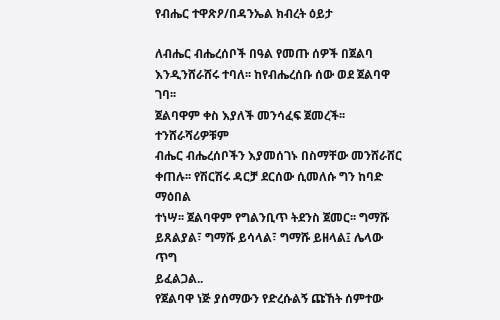የብሔር ተዋጽዖ/በዳንኤል ክብረት ዕይታ

ለብሔር ብሔረሰቦች በዓል የመጡ ሰዎች በጀልባ
እንዲንሸራሸሩ ተባለ፡፡ ከየብሔረሰቡ ሰው ወደ ጀልባዋ ገባ፡፡
ጀልባዋም ቀስ እያለች መንሳፈፍ ጀመረች፡፡ ተንሸራሻሪዎቹም
ብሔር ብሔረሰቦችን እያመሰገኑ በስማቸው መንሸራሸር
ቀጠሉ፡፡ የሽርሽሩ ዳርቻ ደርሰው ሲመለሱ ግን ከባድ ማዕበል
ተነሣ፡፡ ጀልባዋም የግልንቢጥ ትደንስ ጀመር፡፡ ግማሹ
ይጸልያል፣ ግማሹ ይሳላል፣ ግማሹ ይዘላል፤ ሌላው ጥግ
ይፈልጋል..
የጀልባዋ ነጅ ያሰማውን የድረሱልኝ ጩኸት ሰምተው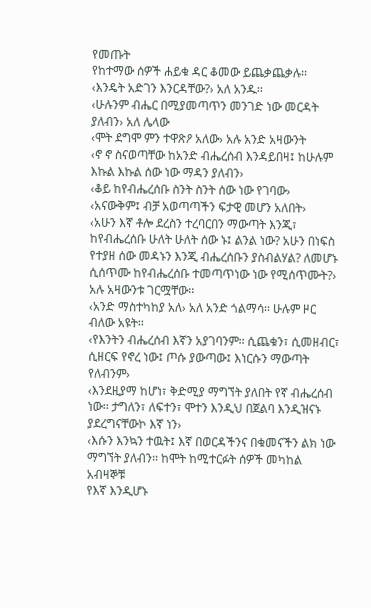የመጡት
የከተማው ሰዎች ሐይቁ ዳር ቆመው ይጨቃጨቃሉ፡፡
‹እንዴት አድገን እንርዳቸው?› አለ አንዱ፡፡
‹ሁሉንም ብሔር በሚያመጣጥን መንገድ ነው መርዳት
ያለብን› አለ ሌላው
‹ሞት ደግሞ ምን ተዋጽዖ አለው› አሉ አንድ አዛውንት
‹ኖ ኖ ስናወጣቸው ከአንድ ብሔረሰብ እንዳይበዛ፤ ከሁሉም
እኩል እኩል ሰው ነው ማዳን ያለብን›
‹ቆይ ከየብሔረሰቡ ስንት ስንት ሰው ነው የገባው›
‹አናውቅም፤ ብቻ አወጣጣችን ፍታዊ መሆን አለበት›
‹አሁን እኛ ቶሎ ደረስን ተረባርበን ማውጣት እንጂ፣
ከየብሔረሰቡ ሁለት ሁለት ሰው ኑ፤ ልንል ነው? አሁን በነፍስ
የተያዘ ሰው መዳኑን እንጂ ብሔረሰቡን ያስብልሃል? ለመሆኑ
ሲሰጥሙ ከየብሔረሰቡ ተመጣጥነው ነው የሚሰጥሙት?›
አሉ አዛውንቱ ገርሟቸው፡፡
‹አንድ ማስተካከያ አለ› አለ አንድ ጎልማሳ፡፡ ሁሉም ዞር
ብለው አዩት፡፡
‹የእንትን ብሔረሰብ እኛን አያገባንም፡፡ ሲጨቁን፣ ሲመዘብር፣
ሲዘርፍ የኖረ ነው፤ ጦሱ ያውጣው፤ እነርሱን ማውጣት
የለብንም›
‹እንደዚያማ ከሆነ፣ ቅድሚያ ማግኘት ያለበት የኛ ብሔረሰብ
ነው፡፡ ታግለን፣ ለፍተን፣ ሞተን እንዲህ በጀልባ እንዲዝናኑ
ያደረግናቸውኮ እኛ ነን›
‹እሱን እንኳን ተዉት፤ እኛ በወርዳችንና በቁመናችን ልክ ነው
ማግኘት ያለብን፡፡ ከሞት ከሚተርፉት ሰዎች መካከል አብዛኞቹ
የእኛ እንዲሆኑ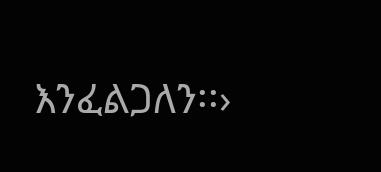እንፈልጋለን፡፡›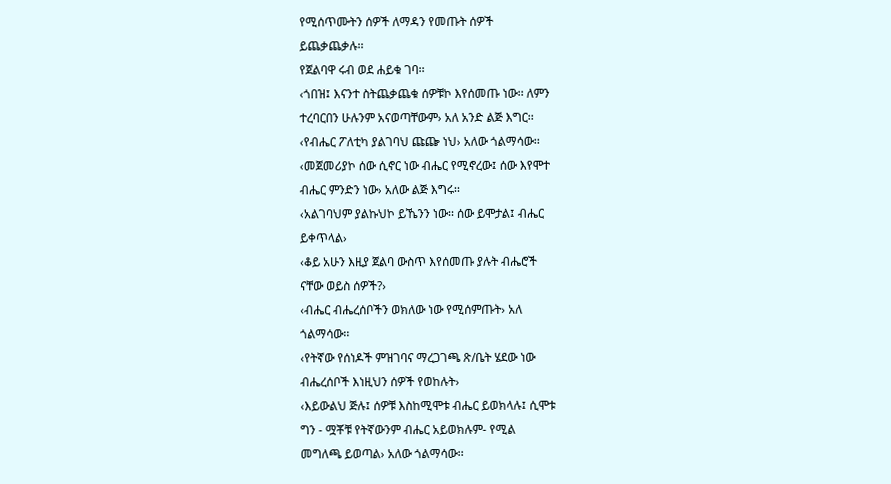የሚሰጥሙትን ሰዎች ለማዳን የመጡት ሰዎች
ይጨቃጨቃሉ፡፡
የጀልባዋ ሩብ ወደ ሐይቁ ገባ፡፡
‹ጎበዝ፤ እናንተ ስትጨቃጨቁ ሰዎቹኮ እየሰመጡ ነው፡፡ ለምን
ተረባርበን ሁሉንም አናወጣቸውም› አለ አንድ ልጅ እግር፡፡
‹የብሔር ፖለቲካ ያልገባህ ጩጬ ነህ› አለው ጎልማሳው፡፡
‹መጀመሪያኮ ሰው ሲኖር ነው ብሔር የሚኖረው፤ ሰው እየሞተ
ብሔር ምንድን ነው› አለው ልጅ እግሩ፡፡
‹አልገባህም ያልኩህኮ ይኼንን ነው፡፡ ሰው ይሞታል፤ ብሔር
ይቀጥላል›
‹ቆይ አሁን እዚያ ጀልባ ውስጥ እየሰመጡ ያሉት ብሔሮች
ናቸው ወይስ ሰዎች?›
‹ብሔር ብሔረሰቦችን ወክለው ነው የሚሰምጡት› አለ
ጎልማሳው፡፡
‹የትኛው የሰነዶች ምዝገባና ማረጋገጫ ጽ/ቤት ሄደው ነው
ብሔረሰቦች እነዚህን ሰዎች የወከሉት›
‹እይውልህ ጅሉ፤ ሰዎቹ እስከሚሞቱ ብሔር ይወክላሉ፤ ሲሞቱ
ግን - ሟቾቹ የትኛውንም ብሔር አይወክሉም- የሚል
መግለጫ ይወጣል› አለው ጎልማሳው፡፡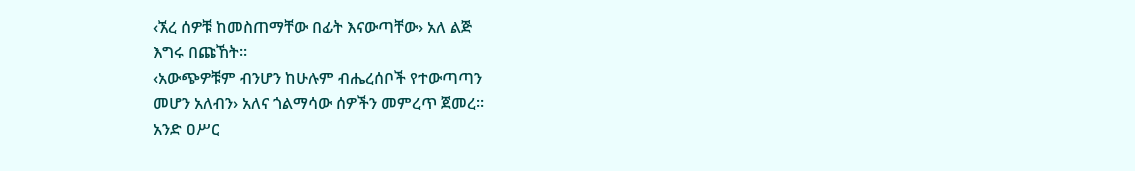‹ኧረ ሰዎቹ ከመስጠማቸው በፊት እናውጣቸው› አለ ልጅ
እግሩ በጩኸት፡፡
‹አውጭዎቹም ብንሆን ከሁሉም ብሔረሰቦች የተውጣጣን
መሆን አለብን› አለና ጎልማሳው ሰዎችን መምረጥ ጀመረ፡፡
አንድ ዐሥር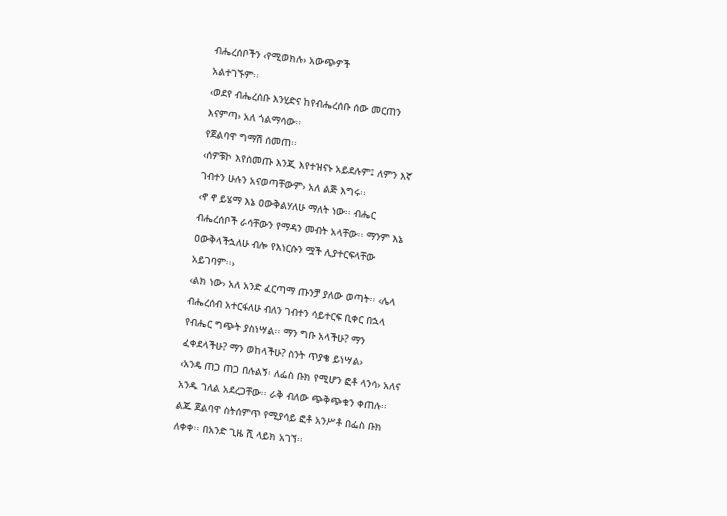ብሔረሰቦችን ‹የሚወክሉ› አውጭዎች
አልተገኙም፡፡
‹ወደየ ብሔረሰቡ እንሂድና ከየብሔረሰቡ ሰው መርጠን
እናምጣ› አለ ጎልማሳው፡፡
የጀልባዋ ግማሽ ሰመጠ፡፡
‹ሰዎቹኮ እየሰመጡ እንጂ እየተዝናኑ አይደሉም፤ ለምን እኛ
ገብተን ሁሉን አናወጣቸውም› አለ ልጅ እግሩ፡፡
‹ኖ ኖ ይሄማ እኔ ዐውቅልሃለሁ ማለት ነው፡፡ ብሔር
ብሔረሰቦች ራሳቸውን የማዳን መብት አላቸው፡፡ ማንም እኔ
ዐውቅላችኋለሁ ብሎ የእነርሱን ሟች ሊያተርፍላቸው
አይገባም፡፡›
‹ልክ ነው› አለ አንድ ፈርጣማ ጡንቻ ያለው ወጣት፡፡ ‹ሌላ
ብሔረሰብ አተርፋለሁ ብለን ገብተን ሳይተርፍ ቢቀር በኋላ
የብሔር ግጭት ያስነሣል፡፡ ማን ግቡ አላችሁ? ማን
ፈቀደላችሁ? ማን ወከላችሁ? ስንት ጥያቄ ይነሣል›
‹አንዴ ጠጋ ጠጋ በሉልኝ፡ ለፌስ ቡክ የሚሆን ፎቶ ላንሳ› አለና
አንዱ ገለል አደረጋቸው፡፡ ራቅ ብለው ጭቅጭቁን ቀጠሉ፡፡
ልጁ ጀልባዋ ስትሰምጥ የሚያሳይ ፎቶ አንሥቶ በፌስ ቡክ
ለቀቀ፡፡ በአንድ ጊዜ ሺ ላይክ አገኘ፡፡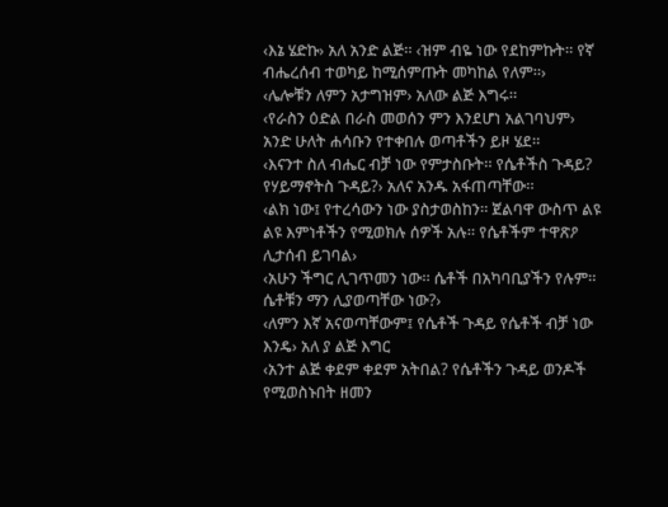‹እኔ ሄድኩ› አለ አንድ ልጅ፡፡ ‹ዝም ብዬ ነው የደከምኩት፡፡ የኛ
ብሔረሰብ ተወካይ ከሚሰምጡት መካከል የለም፡፡›
‹ሌሎቹን ለምን አታግዝም› አለው ልጅ እግሩ፡፡
‹የራስን ዕድል በራስ መወሰን ምን እንደሆነ አልገባህም›
አንድ ሁለት ሐሳቡን የተቀበሉ ወጣቶችን ይዞ ሄደ፡፡
‹እናንተ ስለ ብሔር ብቻ ነው የምታስቡት፡፡ የሴቶችስ ጉዳይ?
የሃይማኖትስ ጉዳይ?› አለና አንዱ አፋጠጣቸው፡፡
‹ልክ ነው፤ የተረሳውን ነው ያስታወስከን፡፡ ጀልባዋ ውስጥ ልዩ
ልዩ እምነቶችን የሚወክሉ ሰዎች አሉ፡፡ የሴቶችም ተዋጽዖ
ሊታሰብ ይገባል›
‹አሁን ችግር ሊገጥመን ነው፡፡ ሴቶች በአካባቢያችን የሉም፡፡
ሴቶቹን ማን ሊያወጣቸው ነው?›
‹ለምን እኛ አናወጣቸውም፤ የሴቶች ጉዳይ የሴቶች ብቻ ነው
እንዴ› አለ ያ ልጅ እግር
‹አንተ ልጅ ቀደም ቀደም አትበል? የሴቶችን ጉዳይ ወንዶች
የሚወስኑበት ዘመን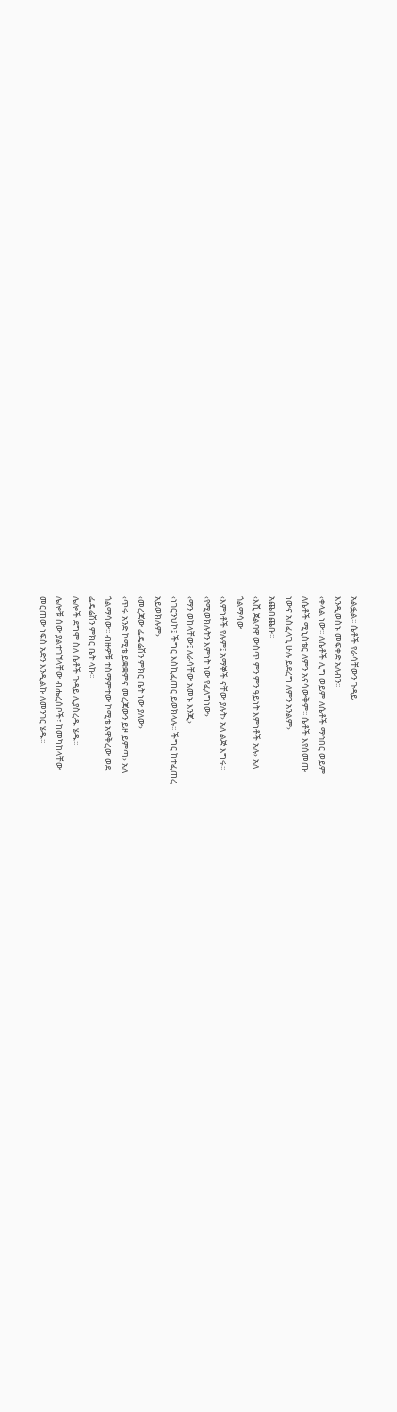አልፏል፡፡ ሴቶች የራሳቸውን ጉዳይ
እንዲወስኑ መፍቀድ አለብን፡፡
‹ቀላል ነው፡፡ ለሴቶች ሊግ ወይም ለሴቶች ማኅበር ወይም
ለሴቶች ሚኒስቴር ለምን አናሳውቅም፡፡ ሴቶች እየሰመጡ
ነውና አስፈላጊ ሁሉ ይደረግ ለምን አንልም›
አጨበጨቡ፡፡
‹እሺ ጀልባዋ ውስጥ ምን ምን ዓይነት እምነቶች አሉ› አለ
ጎልማሳው
‹እምነቶች የሉም፤ አማኞች ናቸው ያሉት› አለ ልጅ እግሩ፡፡
‹የሚወክሉትን እምነት ነው የፈለግነው›
‹ማን ወከላቸው፤ ለራሳቸው አመኑ እንጂ›
‹ነገርንህኮ፤ ችግር እስኪፈጠር ይወክላሉ፡፡ ችግር ከተፈጠረ
አይወክሉም›
‹መረጃው ፌዴሬሽን ምክር ቤት ነው ያለው›
‹ጥሩ አንድ ኮሚቴ ይቋቋምና መረጃውን ይዞ ይምጣ› አለ
ጎልማሳው፡፡ ብዙዎቹ ተስማምተው ኮሚቴ አዋቅረው ወደ
ፌዴሬሽን ምክር ቤት ላኩ፡፡
ሌሎች ደግሞ ስለ ሴቶች ጉዳይ ሊያስረዱ ሄዱ፡፡
ሌሎቹ ሰው ያልተገኘላቸው ብሔረሰቦች፣ ከመካከላቸው
መርጠው ነፍስ አድን እንዲልኩ ለመንገር ሄዱ፡፡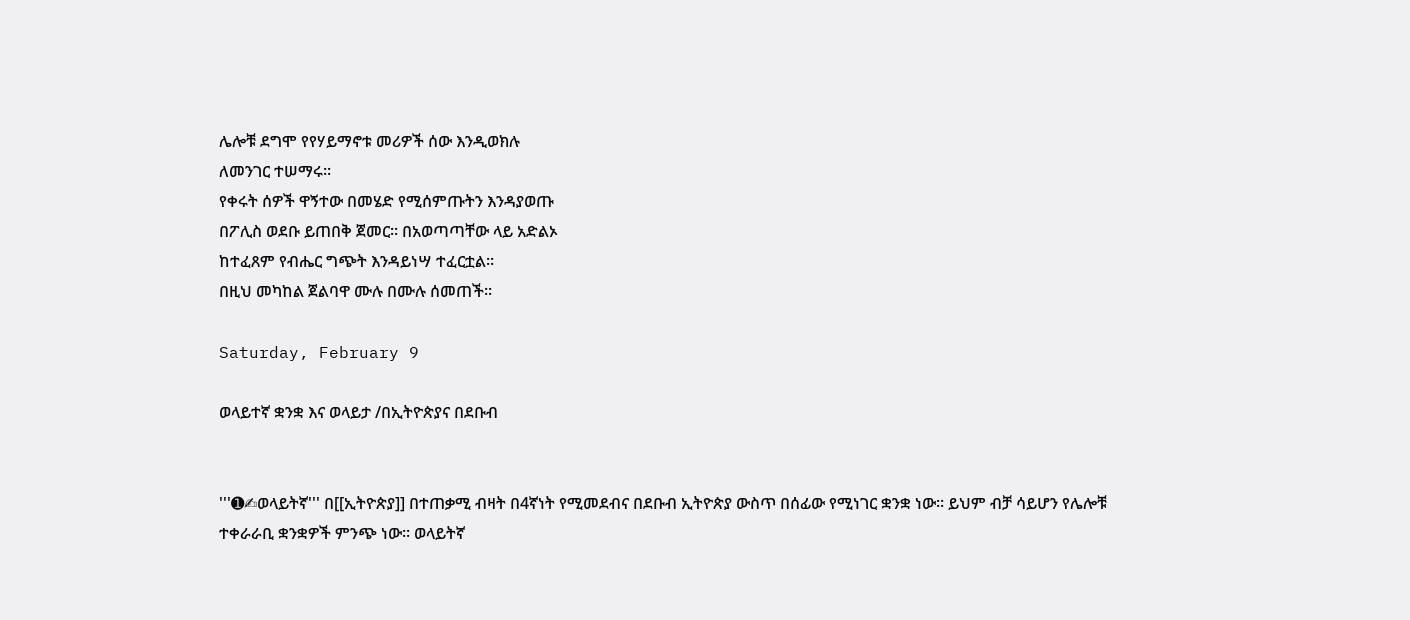ሌሎቹ ደግሞ የየሃይማኖቱ መሪዎች ሰው እንዲወክሉ
ለመንገር ተሠማሩ፡፡
የቀሩት ሰዎች ዋኝተው በመሄድ የሚሰምጡትን እንዳያወጡ
በፖሊስ ወደቡ ይጠበቅ ጀመር፡፡ በአወጣጣቸው ላይ አድልኦ
ከተፈጸም የብሔር ግጭት እንዳይነሣ ተፈርቷል፡፡
በዚህ መካከል ጀልባዋ ሙሉ በሙሉ ሰመጠች፡፡

Saturday, February 9

ወላይተኛ ቋንቋ እና ወላይታ /በኢትዮጵያና በደቡብ


'''➊✍ወላይትኛ''' በ[[ኢትዮጵያ]] በተጠቃሚ ብዛት በ4ኛነት የሚመደብና በደቡብ ኢትዮጵያ ውስጥ በሰፊው የሚነገር ቋንቋ ነው። ይህም ብቻ ሳይሆን የሌሎቹ ተቀራራቢ ቋንቋዎች ምንጭ ነው። ወላይትኛ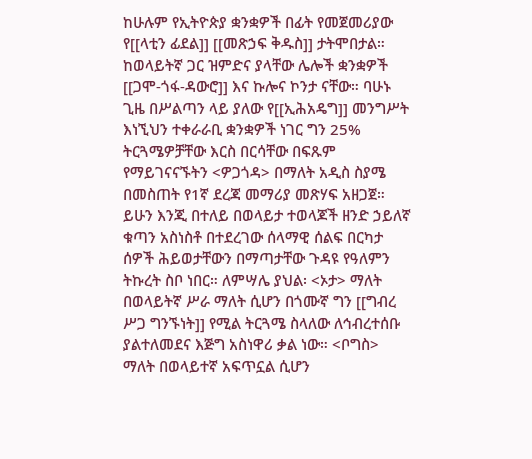ከሁሉም የኢትዮጵያ ቋንቋዎች በፊት የመጀመሪያው የ[[ላቲን ፊደል]] [[መጽኃፍ ቅዱስ]] ታትሞበታል። ከወላይትኛ ጋር ዝምድና ያላቸው ሌሎች ቋንቋዎች [[ጋሞ-ጎፋ-ዳውሮ]] እና ኩሎና ኮንታ ናቸው። ባሁኑ ጊዜ በሥልጣን ላይ ያለው የ[[ኢሕአዴግ]] መንግሥት እነኚህን ተቀራራቢ ቋንቋዎች ነገር ግን 25% ትርጓሜዎቻቸው እርስ በርሳቸው በፍጹም የማይገናናኙትን <ዎጋጎዳ> በማለት አዲስ ስያሜ በመስጠት የ1ኛ ደረጃ መማሪያ መጽሃፍ አዘጋጀ። ይሁን እንጂ በተለይ በወላይታ ተወላጆች ዘንድ ኃይለኛ ቁጣን አስነስቶ በተደረገው ሰላማዊ ሰልፍ በርካታ ሰዎች ሕይወታቸውን በማጣታቸው ጉዳዩ የዓለምን ትኩረት ስቦ ነበር። ለምሣሌ ያህል፡ <ኦታ> ማለት በወላይትኛ ሥራ ማለት ሲሆን በጎሙኛ ግን [[ግብረ ሥጋ ግንኙነት]] የሚል ትርጓሜ ስላለው ለኅብረተሰቡ ያልተለመደና እጅግ አስነዋሪ ቃል ነው። <ቦግስ> ማለት በወላይተኛ አፍጥኗል ሲሆን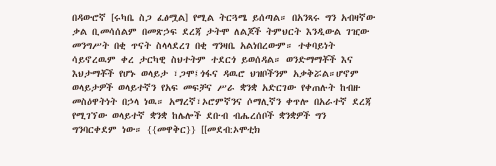በዳውሮኛ [ሩካቤ ስጋ ፈፅሟል] የሚል ትርጓሜ ይሰጣል። በአንጻሩ ግን አብዛኛው ቃል ቢመሳሰልም በመጽኃፍ ደረጃ ታትሞ ለልጆች ትምህርት እንዲውል ገዢው መንግሥት በቂ ጥናት ስላላደረገ በቂ ግንዛቤ አልነበረውም። ተቀባይነት ሳይኖረዉም ቀረ ታርካዊ ስህተትም ተደርጎ ይወሰዳል። ወንድማማቾች እና እህታማቾች የሆኑ ወላይታ ፣ጋሞ፤ጎፋና ዳዉሮ ህዝቦችንም አቃቅሯል።ሆኖም ወላይታዎች ወላይተኛን የአፍ መፍቻና ሥራ ቋንቋ አድርገው የቀጠሉት ከብዙ መስዕዋትነት በኃላ ነዉ። አማረኛ፣ኦሮምኛንና ሶማሊኛን ቀጥሎ በአራተኛ ደረጃ የሚገኘው ወላይተኛ ቋንቋ ከሌሎች ደቡብ ብሔረሰቦች ቋንቋዎች ግን ግንባርቀደም ነው። {{መዋቅር}} [[መደብ:ኦሞቲክ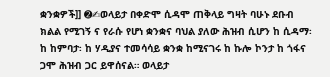ቋንቋዎች]] ➋✍ወላይታ በቀድሞ ሲዳሞ ጠቅላይ ግዛት ባሁኑ ደቡብ ክልል የሚገኝ ና የራሱ የሆነ ቋንቋና ባህል ያለው ሕዝብ ሲሆን ከ ሲዳማ፡ ከ ከምባታ፡ ከ ሃዲያና ተመሳሳይ ቋንቋ ከሚናገሩ ከ ኩሎ ኮንታ ከ ጎፋና ጋሞ ሕዝብ ጋር ይዋሰናል። ወላይታ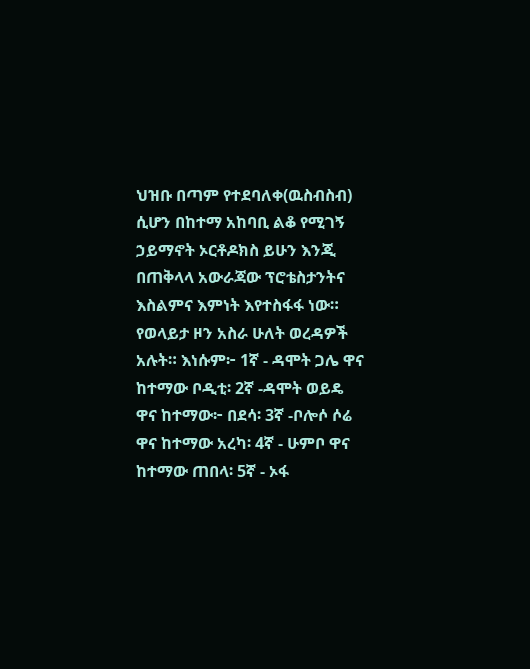ህዝቡ በጣም የተደባለቀ(ዉስብስብ) ሲሆን በከተማ አከባቢ ልቆ የሚገኝ ኃይማኖት ኦርቶዶክስ ይሁን እንጂ በጠቅላላ አውራጃው ፕሮቴስታንትና እስልምና እምነት እየተስፋፋ ነው። የወላይታ ዞን አስራ ሁለት ወረዳዎች አሉት። እነሱም፦ 1ኛ - ዳሞት ጋሌ ዋና ከተማው ቦዲቲ፡ 2ኛ -ዳሞት ወይዴ ዋና ከተማው፦ በደሳ፡ 3ኛ -ቦሎሶ ሶሬ ዋና ከተማው አረካ፡ 4ኛ - ሁምቦ ዋና ከተማው ጠበላ፡ 5ኛ - ኦፋ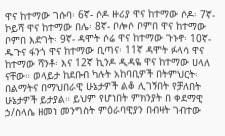ዋና ከተማው ገሱባ፡ 6ኛ- ሶዶ ዙሪያ ዋና ከተማው ሶዶ፡ 7ኛ- ኮይሻ ዋና ከተማው በሌ፡ 8ኛ- ቦሎሶ ቦምበ ዋና ከተማው ቦምበ እድገት፡ 9ኛ- ዳሞት ሶሬ ዋና ከተማው ጉኑኖ፡ 10ኛ- ዱጉና ፋንጎ ዋና ከተማው ቢጣና፡ 11ኛ ዳሞት ፉላሳ ዋና ከተማው ሻንቶ፡ እና 12ኛ ኪንዶ ዲዳዬ ዋና ከተማው ሀላለ ናቸው። ወላይታ ከደቡብ ካሉት አከባቢዎች በትምህርት፡ በልማትና በማህበራዊ ሁኔታዎች ልቆ ሊገኝበት የቻለበት ሁኔታዎች ይታያል። ይህም የሆነበት ምክንያት በ ቀደማዊ ኃ/ስላሴ ዘመነ መንግስት ምዕራባዊያን በብዛት ገብተው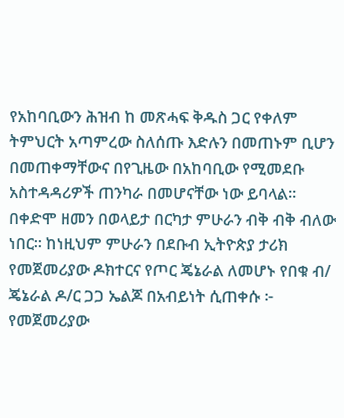የአከባቢውን ሕዝብ ከ መጽሓፍ ቅዱስ ጋር የቀለም ትምህርት አጣምረው ስለሰጡ እድሉን በመጠኑም ቢሆን በመጠቀማቸውና በየጊዜው በአከባቢው የሚመደቡ አስተዳዳሪዎች ጠንካራ በመሆናቸው ነው ይባላል። በቀድሞ ዘመን በወላይታ በርካታ ምሁራን ብቅ ብቅ ብለው ነበር። ከነዚህም ምሁራን በደቡብ ኢትዮጵያ ታሪክ የመጀመሪያው ዶክተርና የጦር ጄኔራል ለመሆኑ የበቁ ብ/ ጄኔራል ዶ/ር ጋጋ ኤልጆ በአብይነት ሲጠቀሱ ፦ የመጀመሪያው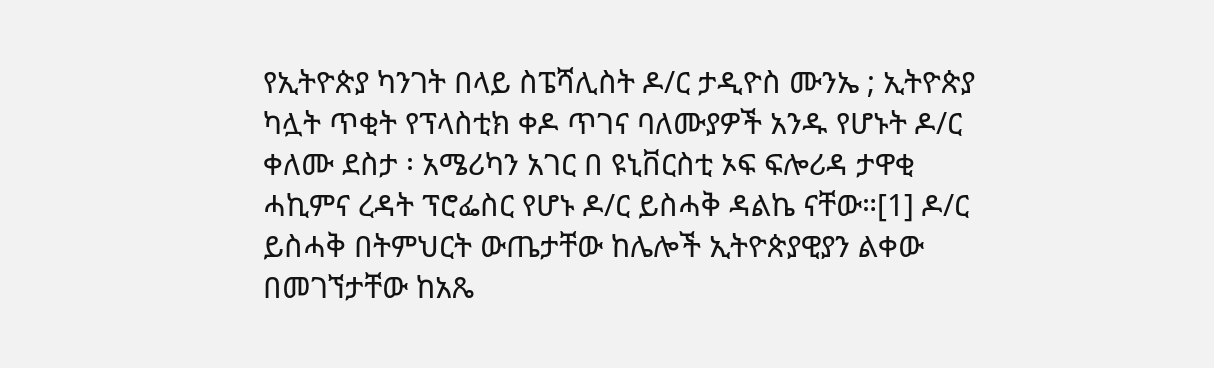የኢትዮጵያ ካንገት በላይ ስፔሻሊስት ዶ/ር ታዲዮስ ሙንኤ ; ኢትዮጵያ ካሏት ጥቂት የፕላስቲክ ቀዶ ጥገና ባለሙያዎች አንዱ የሆኑት ዶ/ር ቀለሙ ደስታ ፡ አሜሪካን አገር በ ዩኒቨርስቲ ኦፍ ፍሎሪዳ ታዋቂ ሓኪምና ረዳት ፕሮፌስር የሆኑ ዶ/ር ይስሓቅ ዳልኬ ናቸው።[1] ዶ/ር ይስሓቅ በትምህርት ውጤታቸው ከሌሎች ኢትዮጵያዊያን ልቀው በመገኘታቸው ከአጼ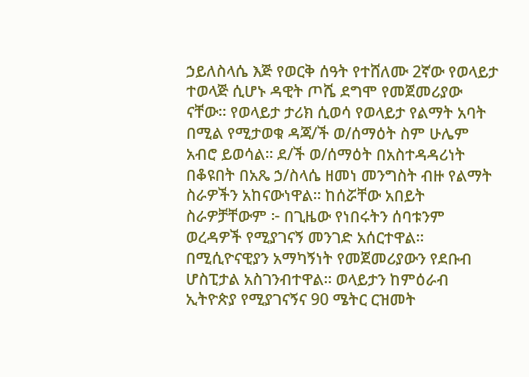ኃይለስላሴ እጅ የወርቅ ሰዓት የተሸለሙ 2ኛው የወላይታ ተወላጅ ሲሆኑ ዳዊት ጦሼ ደግሞ የመጀመሪያው ናቸው። የወላይታ ታሪክ ሲወሳ የወላይታ የልማት አባት በሚል የሚታወቁ ዳጃ/ች ወ/ሰማዕት ስም ሁሌም አብሮ ይወሳል። ደ/ች ወ/ሰማዕት በአስተዳዳሪነት በቆዩበት በአጼ ኃ/ስላሴ ዘመነ መንግስት ብዙ የልማት ስራዎችን አከናውነዋል። ከሰሯቸው አበይት ስራዎቻቸውም ፦ በጊዜው የነበሩትን ሰባቱንም ወረዳዎች የሚያገናኝ መንገድ አሰርተዋል። በሚሲዮናዊያን አማካኝነት የመጀመሪያውን የደቡብ ሆስፒታል አስገንብተዋል። ወላይታን ከምዕራብ ኢትዮጵያ የሚያገናኝና 90 ሜትር ርዝመት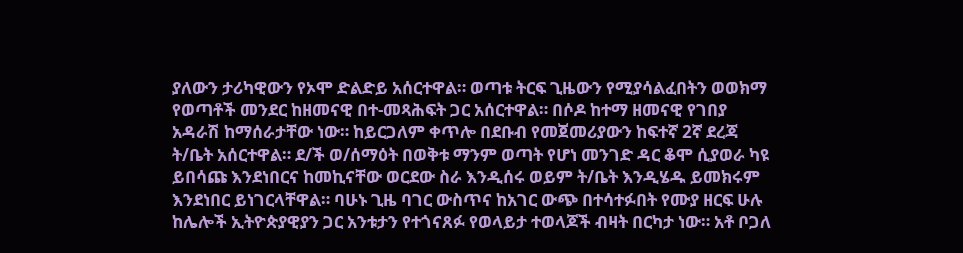ያለውን ታሪካዊውን የኦሞ ድልድይ አሰርተዋል። ወጣቱ ትርፍ ጊዜውን የሚያሳልፈበትን ወወክማ የወጣቶች መንደር ከዘመናዊ በተ-መጻሕፍት ጋር አሰርተዋል። በሶዶ ከተማ ዘመናዊ የገበያ አዳራሽ ከማሰራታቸው ነው። ከይርጋለም ቀጥሎ በደቡብ የመጀመሪያውን ከፍተኛ 2ኛ ደረጃ ት/ቤት አሰርተዋል። ደ/ች ወ/ሰማዕት በወቅቱ ማንም ወጣት የሆነ መንገድ ዳር ቆሞ ሲያወራ ካዩ ይበሳጩ እንደነበርና ከመኪናቸው ወርደው ስራ እንዲሰሩ ወይም ት/ቤት እንዲሄዱ ይመክሩም እንደነበር ይነገርላቸዋል። ባሁኑ ጊዜ ባገር ውስጥና ከአገር ውጭ በተሳተፉበት የሙያ ዘርፍ ሁሉ ከሌሎች ኢትዮጵያዊያን ጋር አንቱታን የተጎናጸፉ የወላይታ ተወላጆች ብዛት በርካታ ነው። አቶ ቦጋለ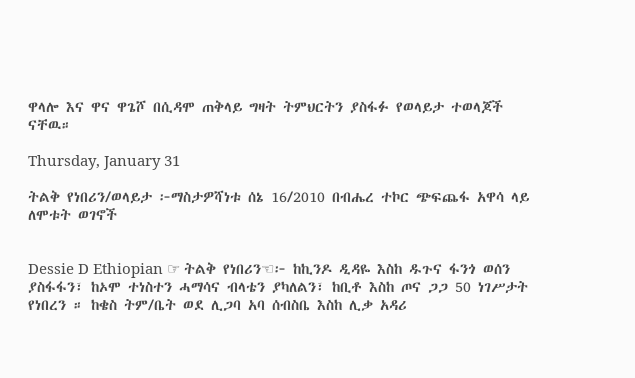ዋላሎ እና ዋና ዋጌሾ በሲዳሞ ጠቅላይ ግዛት ትምህርትን ያስፋፉ የወላይታ ተወላጆች ናቸዉ።

Thursday, January 31

ትልቅ የነበሪን/ወላይታ ፦ማስታዎሻነቱ ሰኔ 16/2010 በብሔረ ተኮር ጭፍጨፋ አዋሳ ላይ ለሞቱት ወገኖች


Dessie D Ethiopian ☞ ትልቅ የነበሪን☜፦ ከኪንዶ ዲዳዬ እስከ ዱጉና ፋንጎ ወሰን ያስፋፋን፣ ከኦሞ ተነስተን ሓማሳና ብላቴን ያካለልን፣ ከቢቶ እስከ ጦና ጋጋ 50 ነገሥታት የነበረን ። ከቄስ ትም/ቤት ወደ ሊጋባ አባ ሰብስቤ እስከ ሊቃ አዳሪ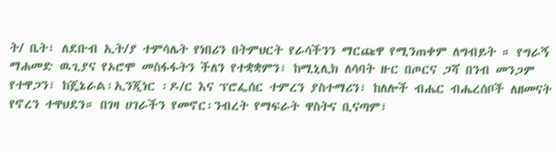ት/ ቤት፣ ለደቡብ ኢት/ያ ተምሳሌት የነበሪን በትምህርት የራሳችንን ማርጩዋ የሚንጠቀም ለግብይት ። የግራኝ ማሐመድ ዉጊያና የኦሮሞ መስፋፋትን ችለን የተቋቋምን፣ ከሚኒሊክ ለሳባት ዙር በጦርና ጋሻ በንብ መንጋም የተዋጋን፣ ከጄኔራል፡ኢንጂነር ፡ዶ/ር እና ፕሮፌሰር ተምረን ያስተማሪን፣ ከለሎች ብሔር ብሔረሰቦች ለዘመናት የኖረን ተዋህደን። በገዛ ሀገራችን የመኖር፡ንብረት የማፍራት ዋስትና ቢናጣም፣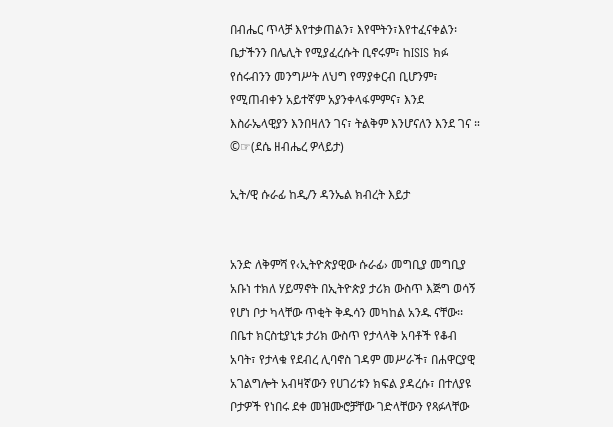በብሔር ጥላቻ እየተቃጠልን፣ እየሞትን፣እየተፈናቀልን፡ቤታችንን በሌሊት የሚያፈረሱት ቢኖሩም፣ ከISIS ክፉ የሰሩብንን መንግሥት ለህግ የማያቀርብ ቢሆንም፣ የሚጠብቀን አይተኛም አያንቀላፋምምና፣ እንደ እስራኤላዊያን እንበዛለን ገና፣ ትልቅም እንሆናለን እንደ ገና ። ©☞(ደሴ ዘብሔረ ዎላይታ)

ኢት/ዊ ሱራፊ ከዲ/ን ዳንኤል ክብረት እይታ


አንድ ለቅምሻ የ‹ኢትዮጵያዊው ሱራፊ› መግቢያ መግቢያ አቡነ ተክለ ሃይማኖት በኢትዮጵያ ታሪክ ውስጥ እጅግ ወሳኝ የሆነ ቦታ ካላቸው ጥቂት ቅዱሳን መካከል አንዱ ናቸው፡፡ በቤተ ክርስቲያኒቱ ታሪክ ውስጥ የታላላቅ አባቶች የቆብ አባት፣ የታላቁ የደብረ ሊባኖስ ገዳም መሥራች፣ በሐዋርያዊ አገልግሎት አብዛኛውን የሀገሪቱን ክፍል ያዳረሱ፣ በተለያዩ ቦታዎች የነበሩ ደቀ መዝሙሮቻቸው ገድላቸውን የጻፉላቸው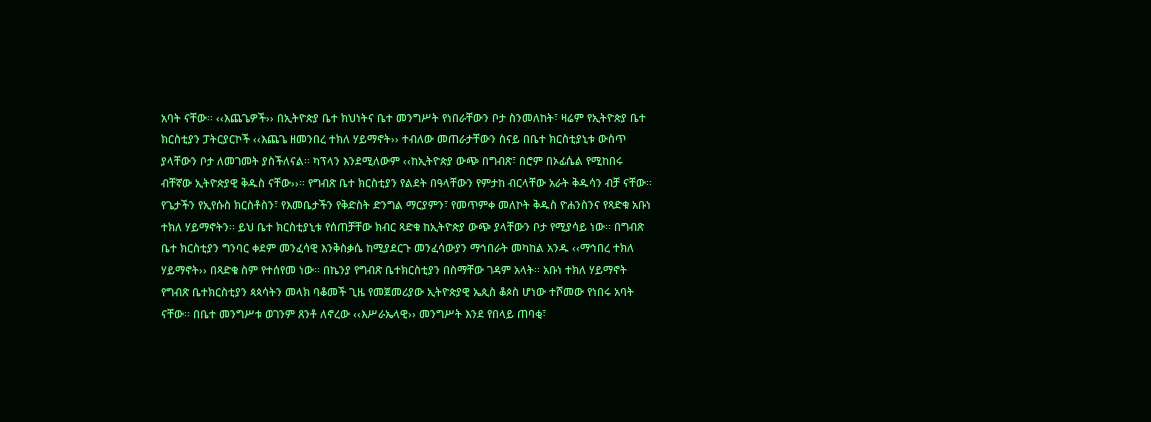አባት ናቸው፡፡ ‹‹እጨጌዎች›› በኢትዮጵያ ቤተ ክህነትና ቤተ መንግሥት የነበራቸውን ቦታ ስንመለከት፣ ዛሬም የኢትዮጵያ ቤተ ክርስቲያን ፓትርያርኮች ‹‹እጨጌ ዘመንበረ ተክለ ሃይማኖት›› ተብለው መጠራታቸውን ስናይ በቤተ ክርስቲያኒቱ ውስጥ ያላቸውን ቦታ ለመገመት ያስችለናል፡፡ ካፕላን እንደሚለውም ‹‹ከኢትዮጵያ ውጭ በግብጽ፣ በሮም በኦፊሴል የሚከበሩ ብቸኛው ኢትዮጵያዊ ቅዱስ ናቸው››፡፡ የግብጽ ቤተ ክርስቲያን የልደት በዓላቸውን የምታከ ብርላቸው አራት ቅዱሳን ብቻ ናቸው፡፡ የጌታችን የኢየሱስ ክርስቶስን፣ የእመቤታችን የቅድስት ድንግል ማርያምን፣ የመጥምቀ መለኮት ቅዱስ ዮሐንስንና የጻድቁ አቡነ ተክለ ሃይማኖትን፡፡ ይህ ቤተ ክርስቲያኒቱ የሰጠቻቸው ክብር ጻድቁ ከኢትዮጵያ ውጭ ያላቸውን ቦታ የሚያሳይ ነው፡፡ በግብጽ ቤተ ክርስቲያን ግንባር ቀደም መንፈሳዊ እንቅስቃሴ ከሚያደርጉ መንፈሳውያን ማኅበራት መካከል አንዱ ‹‹ማኅበረ ተክለ ሃይማኖት›› በጻድቁ ስም የተሰየመ ነው፡፡ በኬንያ የግብጽ ቤተክርስቲያን በስማቸው ገዳም አላት፡፡ አቡነ ተክለ ሃይማኖት የግብጽ ቤተክርስቲያን ጳጳሳትን መላክ ባቆመች ጊዜ የመጀመሪያው ኢትዮጵያዊ ኤጲስ ቆጶስ ሆነው ተሾመው የነበሩ አባት ናቸው፡፡ በቤተ መንግሥቱ ወገንም ጸንቶ ለኖረው ‹‹እሥራኤላዊ›› መንግሥት እንደ የበላይ ጠባቂ፣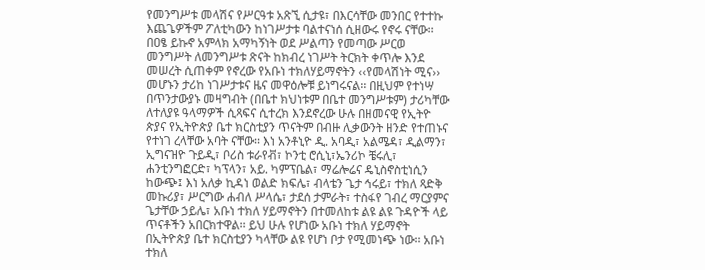የመንግሥቱ መላሽና የሥርዓቱ አጽኚ ሲታዩ፣ በእርሳቸው መንበር የተተኩ እጨጌዎችም ፖለቲካውን ከነገሥታቱ ባልተናነሰ ሲዘውሩ የኖሩ ናቸው፡፡ በዐፄ ይኩኖ አምላክ አማካኝነት ወደ ሥልጣን የመጣው ሥርወ መንግሥት ለመንግሥቱ ጽናት ከክብረ ነገሥት ትርክት ቀጥሎ እንደ መሠረት ሲጠቀም የኖረው የአቡነ ተክለሃይማኖትን ‹‹የመላሽነት ሚና›› መሆኑን ታሪከ ነገሥታቱና ዜና መዋዕሎቹ ይነግሩናል፡፡ በዚህም የተነሣ በጥንታውያኑ መዛግብት (በቤተ ክህነቱም በቤተ መንግሥቱም) ታሪካቸው ለተለያዩ ዓላማዎች ሲጻፍና ሲተረክ እንደኖረው ሁሉ በዘመናዊ የኢትዮ ጵያና የኢትዮጵያ ቤተ ክርስቲያን ጥናትም በብዙ ሊቃውንት ዘንድ የተጠኑና የተነገ ረላቸው አባት ናቸው፡፡ እነ አንቶኒዮ ዲ. አባዲ፣ አልሜዳ፣ ዲልማን፣ ኢግናዝዮ ጉይዲ፣ ቦሪስ ቱራየቭ፣ ኮንቲ ሮሲኒ፣ኤንሪኮ ቼሩሊ፣ ሐንቲንግፎርድ፣ ካፕላን፣ አይ. ካምፕቤል፣ ማሬሎሬና ዴኒስኖስቲነሲን ከውጭ፤ እነ አለቃ ኪዳነ ወልድ ክፍሌ፣ ብላቴን ጌታ ኅሩይ፣ ተክለ ጻድቅ መኩሪያ፣ ሥርግው ሐብለ ሥላሴ፣ ታደሰ ታምራት፣ ተስፋየ ገብረ ማርያምና ጌታቸው ኃይሌ፣ አቡነ ተክለ ሃይማኖትን በተመለከቱ ልዩ ልዩ ጉዳዮች ላይ ጥናቶችን አበርክተዋል፡፡ ይህ ሁሉ የሆነው አቡነ ተክለ ሃይማኖት በኢትዮጵያ ቤተ ክርስቲያን ካላቸው ልዩ የሆነ ቦታ የሚመነጭ ነው፡፡ አቡነ ተክለ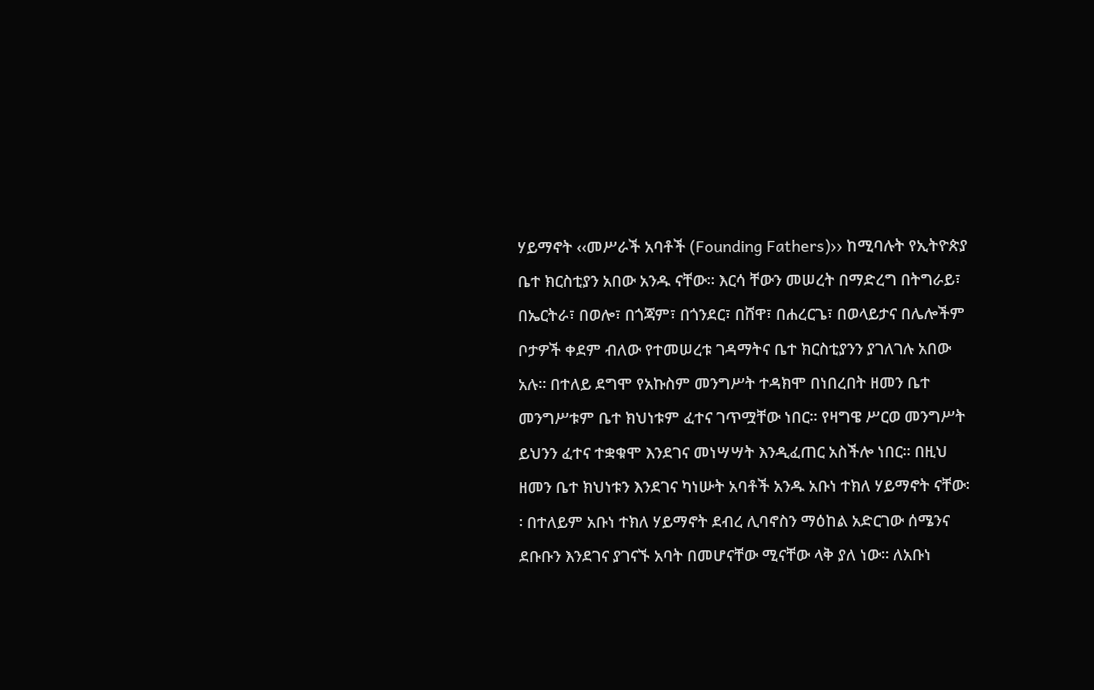ሃይማኖት ‹‹መሥራች አባቶች (Founding Fathers)›› ከሚባሉት የኢትዮጵያ ቤተ ክርስቲያን አበው አንዱ ናቸው፡፡ እርሳ ቸውን መሠረት በማድረግ በትግራይ፣ በኤርትራ፣ በወሎ፣ በጎጃም፣ በጎንደር፣ በሸዋ፣ በሐረርጌ፣ በወላይታና በሌሎችም ቦታዎች ቀደም ብለው የተመሠረቱ ገዳማትና ቤተ ክርስቲያንን ያገለገሉ አበው አሉ፡፡ በተለይ ደግሞ የአኩስም መንግሥት ተዳክሞ በነበረበት ዘመን ቤተ መንግሥቱም ቤተ ክህነቱም ፈተና ገጥሟቸው ነበር፡፡ የዛግዌ ሥርወ መንግሥት ይህንን ፈተና ተቋቁሞ እንደገና መነሣሣት እንዲፈጠር አስችሎ ነበር፡፡ በዚህ ዘመን ቤተ ክህነቱን እንደገና ካነሡት አባቶች አንዱ አቡነ ተክለ ሃይማኖት ናቸው፡፡ በተለይም አቡነ ተክለ ሃይማኖት ደብረ ሊባኖስን ማዕከል አድርገው ሰሜንና ደቡቡን እንደገና ያገናኙ አባት በመሆናቸው ሚናቸው ላቅ ያለ ነው፡፡ ለአቡነ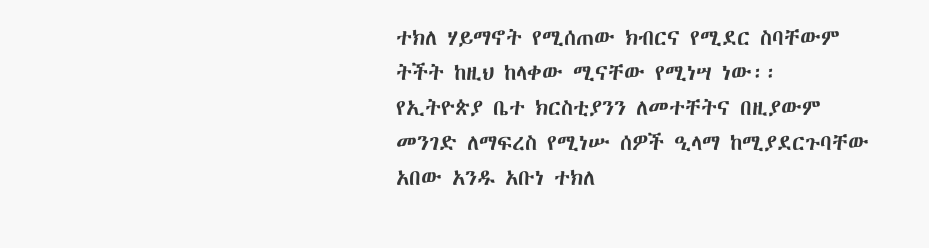ተክለ ሃይማኖት የሚሰጠው ክብርና የሚደር ስባቸውም ትችት ከዚህ ከላቀው ሚናቸው የሚነሣ ነው፡፡ የኢትዮጵያ ቤተ ክርስቲያንን ለመተቸትና በዚያውም መንገድ ለማፍረስ የሚነሡ ሰዎች ዒላማ ከሚያደርጉባቸው አበው አንዱ አቡነ ተክለ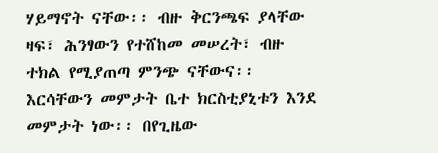ሃይማኖት ናቸው፡፡ ብዙ ቅርንጫፍ ያላቸው ዛፍ፣ ሕንፃውን የተሸከመ መሠረት፣ ብዙ ተክል የሚያጠጣ ምንጭ ናቸውና፡፡ እርሳቸውን መምታት ቤተ ክርስቲያኒቱን እንደ መምታት ነው፡፡ በየጊዜው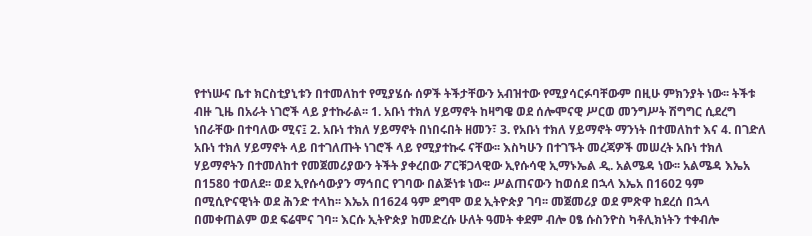የተነሡና ቤተ ክርስቲያኒቱን በተመለከተ የሚያሄሱ ሰዎች ትችታቸውን አብዝተው የሚያሳርፉባቸውም በዚሁ ምክንያት ነው፡፡ ትችቱ ብዙ ጊዜ በአራት ነገሮች ላይ ያተኩራል፡፡ 1. አቡነ ተክለ ሃይማኖት ከዛግዌ ወደ ሰሎሞናዊ ሥርወ መንግሥት ሽግግር ሲደረግ ነበራቸው በተባለው ሚና፤ 2. አቡነ ተክለ ሃይማኖት በነበሩበት ዘመን፣ 3. የአቡነ ተክለ ሃይማኖት ማንነት በተመለከተ እና 4. በገድለ አቡነ ተክለ ሃይማኖት ላይ በተገለጡት ነገሮች ላይ የሚያተኩሩ ናቸው፡፡ እስካሁን በተገኙት መረጃዎች መሠረት አቡነ ተክለ ሃይማኖትን በተመለከተ የመጀመሪያውን ትችት ያቀረበው ፖርቹጋላዊው ኢየሱሳዊ ኢማኑኤል ዲ. አልሜዳ ነው፡፡ አልሜዳ እኤአ በ1580 ተወለደ፡፡ ወደ ኢየሱሳውያን ማኅበር የገባው በልጅነቱ ነው፡፡ ሥልጠናውን ከወሰደ በኋላ እኤአ በ1602 ዓም በሚሲዮናዊነት ወደ ሕንድ ተላከ፡፡ እኤአ በ1624 ዓም ደግሞ ወደ ኢትዮጵያ ገባ፡፡ መጀመሪያ ወደ ምጽዋ ከደረሰ በኋላ በመቀጠልም ወደ ፍሬሞና ገባ፡፡ እርሱ ኢትዮጵያ ከመድረሱ ሁለት ዓመት ቀደም ብሎ ዐፄ ሱስንዮስ ካቶሊክነትን ተቀብሎ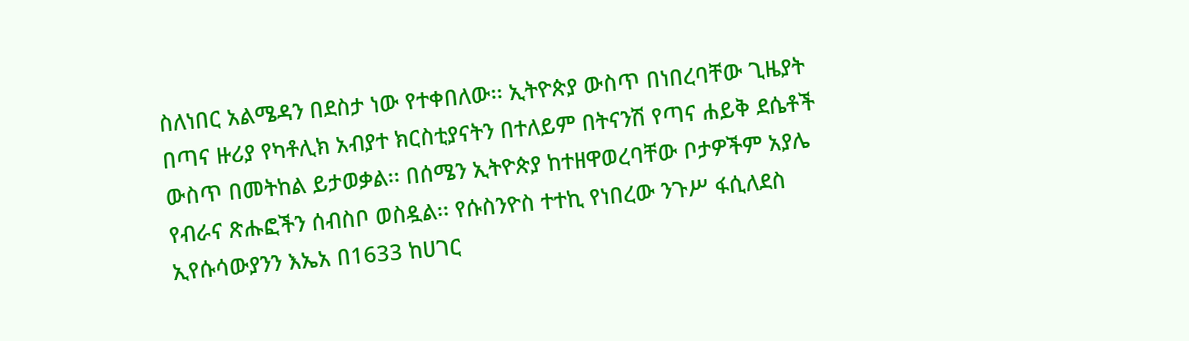ስለነበር አልሜዳን በደስታ ነው የተቀበለው፡፡ ኢትዮጵያ ውስጥ በነበረባቸው ጊዜያት በጣና ዙሪያ የካቶሊክ አብያተ ክርስቲያናትን በተለይም በትናንሽ የጣና ሐይቅ ደሴቶች ውስጥ በመትከል ይታወቃል፡፡ በሰሜን ኢትዮጵያ ከተዘዋወረባቸው ቦታዎችም አያሌ የብራና ጽሑፎችን ሰብስቦ ወስዷል፡፡ የሱስንዮስ ተተኪ የነበረው ንጉሥ ፋሲለደስ ኢየሱሳውያንን እኤአ በ1633 ከሀገር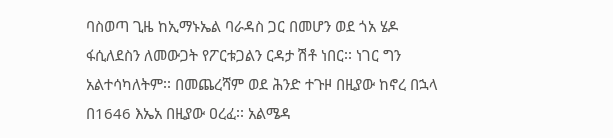ባስወጣ ጊዜ ከኢማኑኤል ባራዳስ ጋር በመሆን ወደ ጎአ ሄዶ ፋሲለደስን ለመውጋት የፖርቱጋልን ርዳታ ሽቶ ነበር፡፡ ነገር ግን አልተሳካለትም፡፡ በመጨረሻም ወደ ሕንድ ተጉዞ በዚያው ከኖረ በኋላ በ1646 እኤአ በዚያው ዐረፈ፡፡ አልሜዳ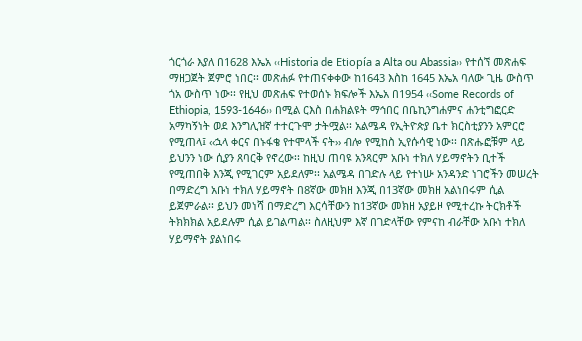ጎርጎራ እያለ በ1628 እኤአ ‹‹Historia de Etiopía a Alta ou Abassia›› የተሰኘ መጽሐፍ ማዘጋጀት ጀምሮ ነበር፡፡ መጽሐፉ የተጠናቀቀው ከ1643 እስከ 1645 እኤአ ባለው ጊዜ ውስጥ ጎአ ውስጥ ነው፡፡ የዚህ መጽሐፍ የተወሰኑ ክፍሎች እኤአ በ1954 ‹‹Some Records of Ethiopia, 1593-1646›› በሚል ርእስ በሐክልዩት ማኅበር በቤኪንግሐምና ሐንቲግፎርድ አማካኝነት ወደ እንግሊዝኛ ተተርጉሞ ታትሟል፡፡ አልሜዳ የኢትዮጵያ ቤተ ክርስቲያንን አምርሮ የሚጠላ፤ ‹‹ኋላ ቀርና በኑፋቄ የተሞላች ናት›› ብሎ የሚከስ ኢየሱሳዊ ነው፡፡ በጽሑፎቹም ላይ ይህንን ነው ሲያን ጸባርቅ የኖረው፡፡ ከዚህ ጠባዩ አንጻርም አቡነ ተክለ ሃይማኖትን ቢተች የሚጠበቅ እንጂ የሚገርም አይደለም፡፡ አልሜዳ በገድሉ ላይ የተነሡ አንዳንድ ነገሮችን መሠረት በማድረግ አቡነ ተክለ ሃይማኖት በ8ኛው መክዘ እንጂ በ13ኛው መክዘ አልነበሩም ሲል ይጀምራል፡፡ ይህን መነሻ በማድረግ እርሳቸውን ከ13ኛው መክዘ አያይዞ የሚተረኩ ትርክቶች ትክክክል አይደሉም ሲል ይገልጣል፡፡ ስለዚህም እኛ በገድላቸው የምናከ ብራቸው አቡነ ተክለ ሃይማኖት ያልነበሩ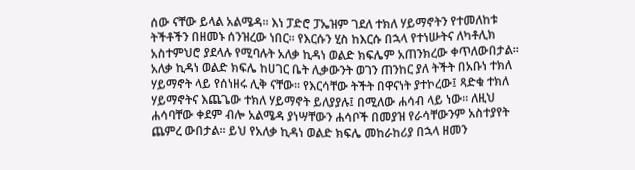ሰው ናቸው ይላል አልሜዳ፡፡ እነ ፓድሮ ፓኤዝም ገደለ ተክለ ሃይማኖትን የተመለከቱ ትችቶችን በዘመኑ ሰንዝረው ነበር፡፡ የእርሱን ሂስ ከእርሱ በኋላ የተነሡትና ለካቶሊክ አስተምህሮ ያደላሉ የሚባሉት አለቃ ኪዳነ ወልድ ክፍሌም አጠንክረው ቀጥለውበታል፡፡ አለቃ ኪዳነ ወልድ ክፍሌ ከሀገር ቤት ሊቃውንት ወገን ጠንከር ያለ ትችት በአቡነ ተክለ ሃይማኖት ላይ የሰነዘሩ ሊቅ ናቸው፡፡ የእርሳቸው ትችት በዋናነት ያተኮረው፤ ጻድቁ ተክለ ሃይማኖትና እጨጌው ተክለ ሃይማኖት ይለያያሉ፤ በሚለው ሐሳብ ላይ ነው፡፡ ለዚህ ሐሳባቸው ቀደም ብሎ አልሜዳ ያነሣቸውን ሐሳቦች በመያዝ የራሳቸውንም አስተያየት ጨምረ ውበታል፡፡ ይህ የአለቃ ኪዳነ ወልድ ክፍሌ መከራከሪያ በኋላ ዘመን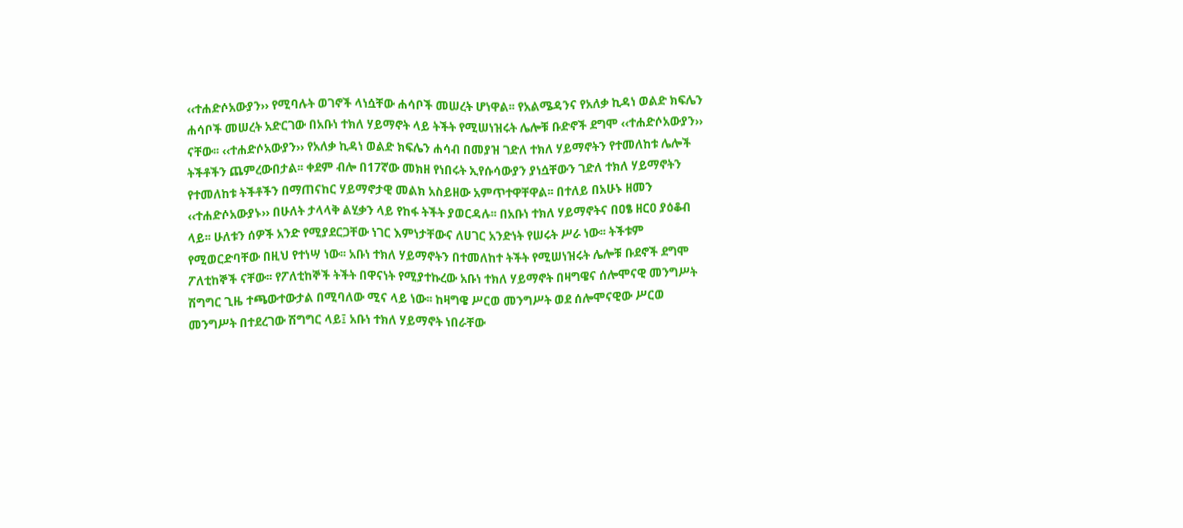‹‹ተሐድሶአውያን›› የሚባሉት ወገኖች ላነሷቸው ሐሳቦች መሠረት ሆነዋል፡፡ የአልሜዳንና የአለቃ ኪዳነ ወልድ ክፍሌን ሐሳቦች መሠረት አድርገው በአቡነ ተክለ ሃይማኖት ላይ ትችት የሚሠነዝሩት ሌሎቹ ቡድኖች ደግሞ ‹‹ተሐድሶአውያን›› ናቸው፡፡ ‹‹ተሐድሶአውያን›› የአለቃ ኪዳነ ወልድ ክፍሌን ሐሳብ በመያዝ ገድለ ተክለ ሃይማኖትን የተመለከቱ ሌሎች ትችቶችን ጨምረውበታል፡፡ ቀደም ብሎ በ17ኛው መክዘ የነበሩት ኢየሱሳውያን ያነሷቸውን ገድለ ተክለ ሃይማኖትን የተመለከቱ ትችቶችን በማጠናከር ሃይማኖታዊ መልክ አስይዘው አምጥተዋቸዋል፡፡ በተለይ በአሁኑ ዘመን ‹‹ተሐድሶአውያኑ›› በሁለት ታላላቅ ልሂቃን ላይ የከፋ ትችት ያወርዳሉ፡፡ በአቡነ ተክለ ሃይማኖትና በዐፄ ዘርዐ ያዕቆብ ላይ፡፡ ሁለቱን ሰዎች አንድ የሚያደርጋቸው ነገር እምነታቸውና ለሀገር አንድነት የሠሩት ሥራ ነው፡፡ ትችቱም የሚወርድባቸው በዚህ የተነሣ ነው፡፡ አቡነ ተክለ ሃይማኖትን በተመለከተ ትችት የሚሠነዝሩት ሌሎቹ ቡደኖች ደግሞ ፖለቲከኞች ናቸው፡፡ የፖለቲከኞች ትችት በዋናነት የሚያተኩረው አቡነ ተክለ ሃይማኖት በዛግዌና ሰሎሞናዊ መንግሥት ሽግግር ጊዜ ተጫውተውታል በሚባለው ሚና ላይ ነው፡፡ ከዛግዌ ሥርወ መንግሥት ወደ ሰሎሞናዊው ሥርወ መንግሥት በተደረገው ሽግግር ላይ፤ አቡነ ተክለ ሃይማኖት ነበራቸው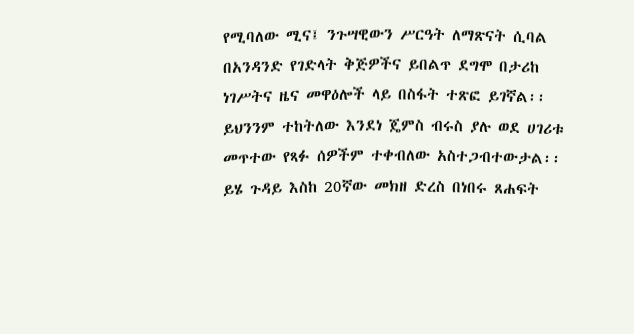የሚባለው ሚና፤ ንጉሣዊውን ሥርዓት ለማጽናት ሲባል በአንዳንድ የገድላት ቅጅዎችና ይበልጥ ደግሞ በታሪከ ነገሥትና ዜና መዋዕሎች ላይ በስፋት ተጽፎ ይገኛል፡፡ ይህንንም ተከትለው እንደነ ጄምስ ብሩስ ያሉ ወደ ሀገሪቱ መጥተው የጻፉ ሰዎችም ተቀብለው አስተጋብተውታል፡፡ ይሄ ጉዳይ እስከ 20ኛው መክዘ ድረስ በነበሩ ጸሐፍት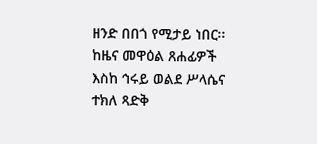ዘንድ በበጎ የሚታይ ነበር፡፡ ከዜና መዋዕል ጸሐፊዎች እስከ ኅሩይ ወልደ ሥላሴና ተክለ ጻድቅ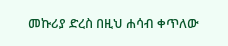መኩሪያ ድረስ በዚህ ሐሳብ ቀጥለው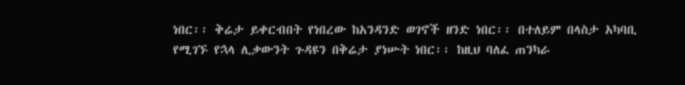ነበር፡፡ ቅሬታ ይቀርብበት የነበረው ከአንዳንድ ወገኖች ዘንድ ነበር፡፡ በተለይም በላስታ አካባቢ የሚገኙ የኋላ ሊቃውንት ጉዳዩን በቅሬታ ያነሡት ነበር፡፡ ከዚህ ባለፈ ጠንካራ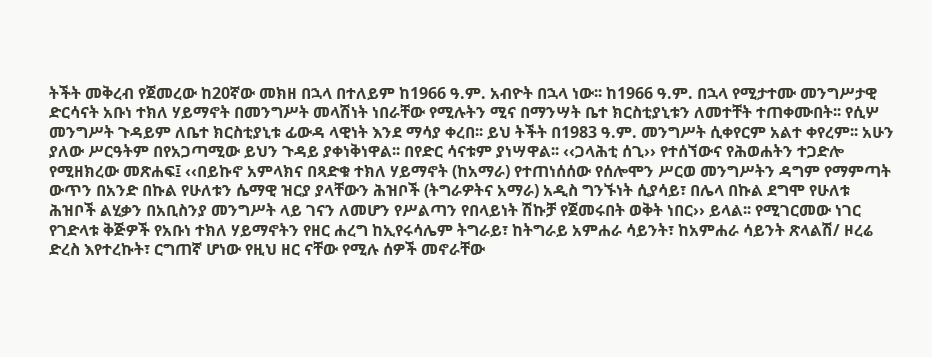ትችት መቅረብ የጀመረው ከ20ኛው መክዘ በኋላ በተለይም ከ1966 ዓ.ም. አብዮት በኋላ ነው፡፡ ከ1966 ዓ.ም. በኋላ የሚታተሙ መንግሥታዊ ድርሳናት አቡነ ተክለ ሃይማኖት በመንግሥት መላሽነት ነበራቸው የሚሉትን ሚና በማንሣት ቤተ ክርስቲያኒቱን ለመተቸት ተጠቀሙበት፡፡ የሲሦ መንግሥት ጉዳይም ለቤተ ክርስቲያኒቱ ፊውዳ ላዊነት እንደ ማሳያ ቀረበ፡፡ ይህ ትችት በ1983 ዓ.ም. መንግሥት ሲቀየርም አልተ ቀየረም፡፡ አሁን ያለው ሥርዓትም በየአጋጣሚው ይህን ጉዳይ ያቀነቅነዋል፡፡ በየድር ሳናቱም ያነሣዋል፡፡ ‹‹ጋላሕቲ ሰጊ›› የተሰኘውና የሕወሐትን ተጋድሎ የሚዘክረው መጽሐፍ፤ ‹‹በይኩኖ አምላክና በጻድቁ ተክለ ሃይማኖት (ከአማራ) የተጠነሰሰው የሰሎሞን ሥርወ መንግሥትን ዳግም የማምጣት ውጥን በአንድ በኩል የሁለቱን ሴማዊ ዝርያ ያላቸውን ሕዝቦች (ትግራዎትና አማራ) አዲስ ግንኙነት ሲያሳይ፣ በሌላ በኩል ደግሞ የሁለቱ ሕዝቦች ልሂቃን በአቢስንያ መንግሥት ላይ ገናን ለመሆን የሥልጣን የበላይነት ሽኩቻ የጀመሩበት ወቅት ነበር›› ይላል፡፡ የሚገርመው ነገር የገድላቱ ቅጅዎች የአቡነ ተክለ ሃይማኖትን የዘር ሐረግ ከኢየሩሳሌም ትግራይ፣ ከትግራይ አምሐራ ሳይንት፣ ከአምሐራ ሳይንት ጽላልሽ/ ዞረሬ ድረስ እየተረኩት፣ ርግጠኛ ሆነው የዚህ ዘር ናቸው የሚሉ ሰዎች መኖራቸው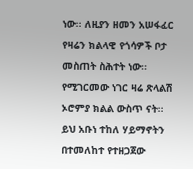ነው፡፡ ለዚያን ዘመን አሠፋፈር የዛሬን ክልላዊ የጎሳዎች ቦታ መስጠት ስሕተት ነው፡፡ የሚገርመው ነገር ዛሬ ጽላልሽ ኦሮምያ ክልል ውስጥ ናት፡፡ ይህ አቡነ ተከለ ሃይማኖትን በተመለከተ የተዘጋጀው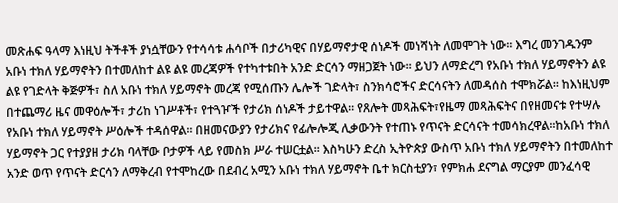መጽሐፍ ዓላማ እነዚህ ትችቶች ያነሷቸውን የተሳሳቱ ሐሳቦች በታሪካዊና በሃይማኖታዊ ሰነዶች መነሻነት ለመሞገት ነው፡፡ እግረ መንገዱንም አቡነ ተክለ ሃይማኖትን በተመለከተ ልዩ ልዩ መረጃዎች የተካተቱበት አንድ ድርሳን ማዘጋጀት ነው፡፡ ይህን ለማድረግ የአቡነ ተክለ ሃይማኖትን ልዩ ልዩ የገድላት ቅጅዎች፣ ስለ አቡነ ተክለ ሃይማኖት መረጃ የሚሰጡን ሌሎች ገድላት፣ ስንክሳሮችና ድርሳናትን ለመዳሰስ ተሞክሯል፡፡ ከእነዚህም በተጨማሪ ዜና መዋዕሎች፣ ታሪከ ነገሥቶች፣ የተጓዦች የታሪክ ሰነዶች ታይተዋል፡፡ የጸሎት መጻሕፍት፣የዜማ መጻሕፍትና በየዘመናቱ የተሣሉ የአቡነ ተክለ ሃይማኖት ሥዕሎች ተዳሰዋል፡፡ በዘመናውያን የታሪክና የፊሎሎጂ ሊቃውንት የተጠኑ የጥናት ድርሳናት ተመሳክረዋል፡፡ከአቡነ ተክለ ሃይማኖት ጋር የተያያዘ ታሪክ ባላቸው ቦታዎች ላይ የመስክ ሥራ ተሠርቷል፡፡ እስካሁን ድረስ ኢትዮጵያ ውስጥ አቡነ ተክለ ሃይማኖትን በተመለከተ አንድ ወጥ የጥናት ድርሳን ለማቅረብ የተሞከረው በደብረ አሚን አቡነ ተክለ ሃይማኖት ቤተ ክርስቲያን፣ የምክሐ ደናግል ማርያም መንፈሳዊ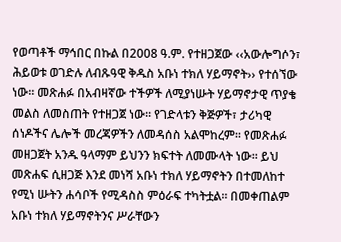የወጣቶች ማኅበር በኩል በ2008 ዓ.ም. የተዘጋጀው ‹‹አውሎግሶን፣ ሕይወቱ ወገድሉ ለብጹዓዊ ቅዱስ አቡነ ተክለ ሃይማኖት›› የተሰኘው ነው፡፡ መጽሐፉ በአብዛኛው ተችዎች ለሚያነሡት ሃይማኖታዊ ጥያቄ መልስ ለመስጠት የተዘጋጀ ነው፡፡ የገድላቱን ቅጅዎች፣ ታሪካዊ ሰነዶችና ሌሎች መረጃዎችን ለመዳሰስ አልሞከረም፡፡ የመጽሐፉ መዘጋጀት አንዱ ዓላማም ይህንን ክፍተት ለመሙላት ነው፡፡ ይህ መጽሐፍ ሲዘጋጅ እንደ መነሻ አቡነ ተክለ ሃይማኖትን በተመለከተ የሚነ ሡትን ሐሳቦች የሚዳስስ ምዕራፍ ተካትቷል፡፡ በመቀጠልም አቡነ ተክለ ሃይማኖትንና ሥራቸውን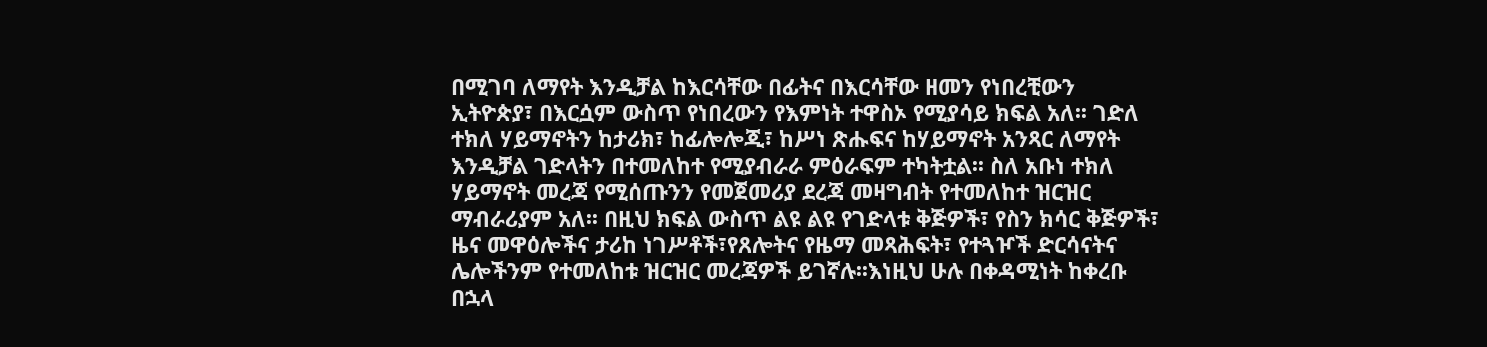በሚገባ ለማየት እንዲቻል ከእርሳቸው በፊትና በእርሳቸው ዘመን የነበረቺውን ኢትዮጵያ፣ በእርሷም ውስጥ የነበረውን የእምነት ተዋስኦ የሚያሳይ ክፍል አለ፡፡ ገድለ ተክለ ሃይማኖትን ከታሪክ፣ ከፊሎሎጂ፣ ከሥነ ጽሑፍና ከሃይማኖት አንጻር ለማየት እንዲቻል ገድላትን በተመለከተ የሚያብራራ ምዕራፍም ተካትቷል፡፡ ስለ አቡነ ተክለ ሃይማኖት መረጃ የሚሰጡንን የመጀመሪያ ደረጃ መዛግብት የተመለከተ ዝርዝር ማብራሪያም አለ፡፡ በዚህ ክፍል ውስጥ ልዩ ልዩ የገድላቱ ቅጅዎች፣ የስን ክሳር ቅጅዎች፣ ዜና መዋዕሎችና ታሪከ ነገሥቶች፣የጸሎትና የዜማ መጻሕፍት፣ የተጓዦች ድርሳናትና ሌሎችንም የተመለከቱ ዝርዝር መረጃዎች ይገኛሉ፡፡እነዚህ ሁሉ በቀዳሚነት ከቀረቡ በኋላ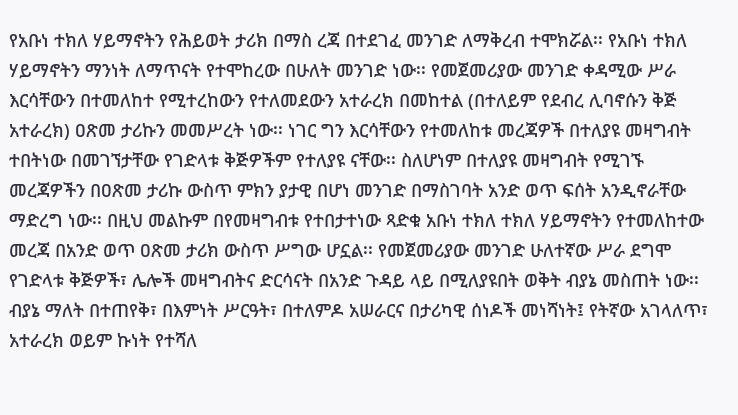የአቡነ ተክለ ሃይማኖትን የሕይወት ታሪክ በማስ ረጃ በተደገፈ መንገድ ለማቅረብ ተሞክሯል፡፡ የአቡነ ተክለ ሃይማኖትን ማንነት ለማጥናት የተሞከረው በሁለት መንገድ ነው፡፡ የመጀመሪያው መንገድ ቀዳሚው ሥራ እርሳቸውን በተመለከተ የሚተረከውን የተለመደውን አተራረክ በመከተል (በተለይም የደብረ ሊባኖሱን ቅጅ አተራረክ) ዐጽመ ታሪኩን መመሥረት ነው፡፡ ነገር ግን እርሳቸውን የተመለከቱ መረጃዎች በተለያዩ መዛግብት ተበትነው በመገኘታቸው የገድላቱ ቅጅዎችም የተለያዩ ናቸው፡፡ ስለሆነም በተለያዩ መዛግብት የሚገኙ መረጃዎችን በዐጽመ ታሪኩ ውስጥ ምክን ያታዊ በሆነ መንገድ በማስገባት አንድ ወጥ ፍሰት አንዲኖራቸው ማድረግ ነው፡፡ በዚህ መልኩም በየመዛግብቱ የተበታተነው ጻድቁ አቡነ ተክለ ተክለ ሃይማኖትን የተመለከተው መረጃ በአንድ ወጥ ዐጽመ ታሪክ ውስጥ ሥግው ሆኗል፡፡ የመጀመሪያው መንገድ ሁለተኛው ሥራ ደግሞ የገድላቱ ቅጅዎች፣ ሌሎች መዛግብትና ድርሳናት በአንድ ጉዳይ ላይ በሚለያዩበት ወቅት ብያኔ መስጠት ነው፡፡ ብያኔ ማለት በተጠየቅ፣ በእምነት ሥርዓት፣ በተለምዶ አሠራርና በታሪካዊ ሰነዶች መነሻነት፤ የትኛው አገላለጥ፣ አተራረክ ወይም ኩነት የተሻለ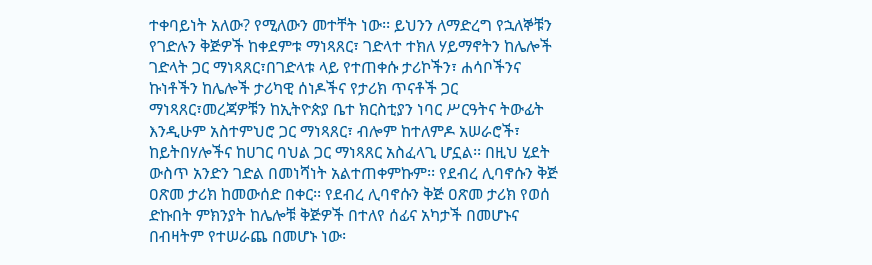ተቀባይነት አለው? የሚለውን መተቸት ነው፡፡ ይህንን ለማድረግ የኋለኞቹን የገድሉን ቅጅዎች ከቀደምቱ ማነጻጸር፣ ገድላተ ተክለ ሃይማኖትን ከሌሎች ገድላት ጋር ማነጻጸር፣በገድላቱ ላይ የተጠቀሱ ታሪኮችን፣ ሐሳቦችንና ኩነቶችን ከሌሎች ታሪካዊ ሰነዶችና የታሪክ ጥናቶች ጋር ማነጻጸር፣መረጃዎቹን ከኢትዮጵያ ቤተ ክርስቲያን ነባር ሥርዓትና ትውፊት እንዲሁም አስተምህሮ ጋር ማነጻጸር፣ ብሎም ከተለምዶ አሠራሮች፣ ከይትበሃሎችና ከሀገር ባህል ጋር ማነጻጸር አስፈላጊ ሆኗል፡፡ በዚህ ሂደት ውስጥ አንድን ገድል በመነሻነት አልተጠቀምኩም፡፡ የደብረ ሊባኖሱን ቅጅ ዐጽመ ታሪክ ከመውሰድ በቀር፡፡ የደብረ ሊባኖሱን ቅጅ ዐጽመ ታሪክ የወሰ ድኩበት ምክንያት ከሌሎቹ ቅጅዎች በተለየ ሰፊና አካታች በመሆኑና በብዛትም የተሠራጨ በመሆኑ ነው፡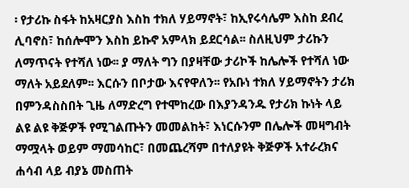፡ የታሪኩ ስፋት ከአዛርያስ እስከ ተክለ ሃይማኖት፣ ከኢየሩሳሌም እስከ ደብረ ሊባኖስ፣ ከሰሎሞን እስከ ይኩኖ አምላክ ይደርሳል፡፡ ስለዚህም ታሪኩን ለማጥናት የተሻለ ነው፡፡ ያ ማለት ግን በያዛቸው ታሪኮች ከሌሎች የተሻለ ነው ማለት አይደለም፡፡ እርሱን በቦታው እናየዋለን፡፡ የአቡነ ተክለ ሃይማኖትን ታሪክ በምንዳስስበት ጊዜ ለማድረግ የተሞከረው በእያንዳንዱ የታሪክ ኩነት ላይ ልዩ ልዩ ቅጅዎች የሚገልጡትን መመልከት፣ እነርሱንም በሌሎች መዛግብት ማሟላት ወይም ማመሳከር፣ በመጨረሻም በተለያዩት ቅጅዎች አተራረክና ሐሳብ ላይ ብያኔ መስጠት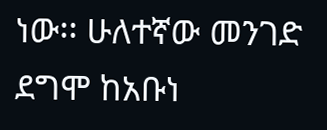ነው፡፡ ሁለተኛው መንገድ ደግሞ ከአቡነ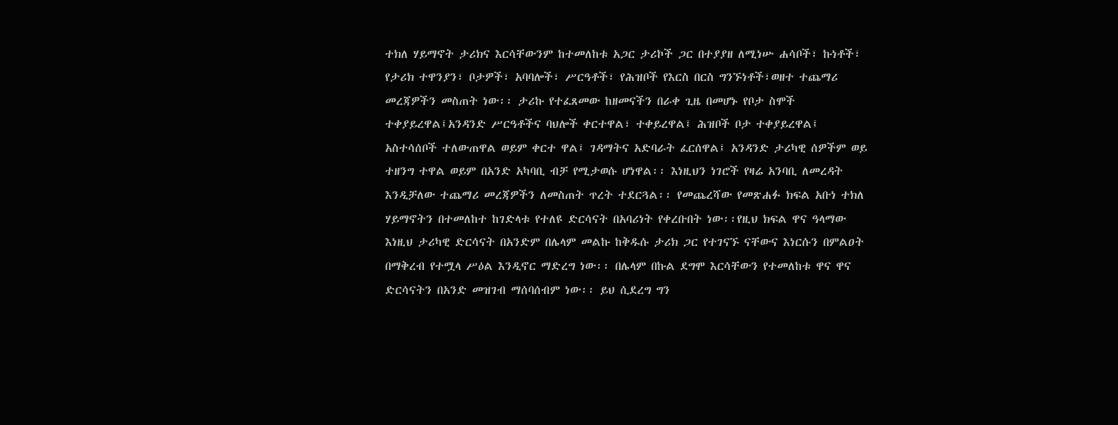ተክለ ሃይማኖት ታሪክና እርሳቸውንም ከተመለከቱ አጋር ታሪኮች ጋር በተያያዘ ለሚነሡ ሐሳቦች፣ ኩነቶች፣ የታሪክ ተዋንያን፣ ቦታዎች፣ አባባሎች፣ ሥርዓቶች፣ የሕዝቦች የእርስ በርስ ግንኙነቶች፣ወዘተ ተጨማሪ መረጃዎችን መስጠት ነው፡፡ ታሪኩ የተፈጸመው ከዘመናችን በራቀ ጊዜ በመሆኑ የቦታ ስሞች ተቀያይረዋል፤አንዳንድ ሥርዓቶችና ባህሎች ቀርተዋል፣ ተቀይረዋል፤ ሕዝቦች ቦታ ተቀያይረዋል፤ አስተሳሰቦች ተለውጠዋል ወይም ቀርተ ዋል፤ ገዳማትና አድባራት ፈርሰዋል፤ አንዳንድ ታሪካዊ ሰዎችም ወይ ተዘንግ ተዋል ወይም በአንድ አካባቢ ብቻ የሚታወሱ ሆነዋል፡፡ እነዚህን ነገሮች የዛሬ አንባቢ ለመረዳት እንዲቻለው ተጨማሪ መረጃዎችን ለመስጠት ጥረት ተደርጓል፡፡ የመጨረሻው የመጽሐፉ ክፍል አቡነ ተክለ ሃይማኖትን በተመለከተ ከገድላቱ የተለዩ ድርሳናት በአባሪነት የቀረቡበት ነው፡፡የዚህ ክፍል ዋና ዓላማው እነዚህ ታሪካዊ ድርሳናት በአንድም በሌላም መልኩ ከቅዱሱ ታሪክ ጋር የተገናኙ ናቸውና እነርሱን በምልዐት በማቅረብ የተሟላ ሥዕል እንዲኖር ማድረግ ነው፡፡ በሌላም በኩል ደግሞ እርሳቸውን የተመለከቱ ዋና ዋና ድርሳናትን በአንድ መዝገብ ማሰባሰብም ነው፡፡ ይህ ሲደረግ ግን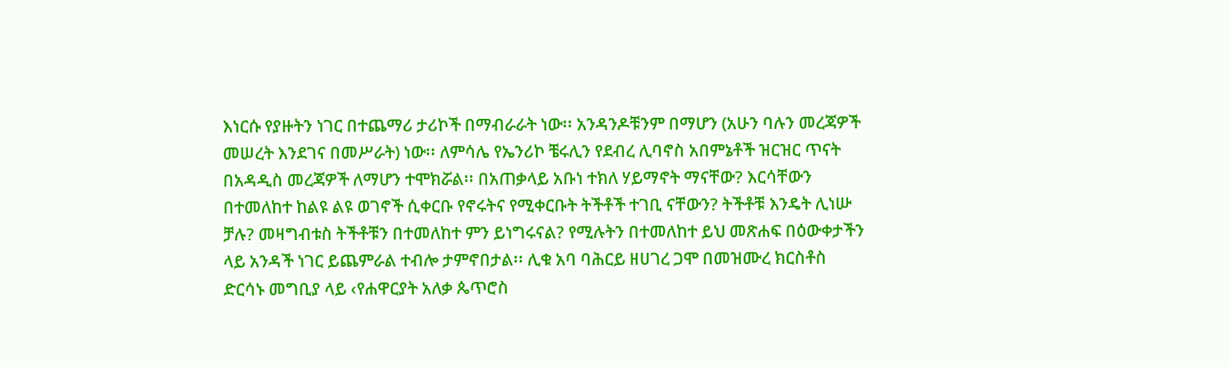እነርሱ የያዙትን ነገር በተጨማሪ ታሪኮች በማብራራት ነው፡፡ አንዳንዶቹንም በማሆን (አሁን ባሉን መረጃዎች መሠረት እንደገና በመሥራት) ነው፡፡ ለምሳሌ የኤንሪኮ ቼሩሊን የደብረ ሊባኖስ አበምኔቶች ዝርዝር ጥናት በአዳዲስ መረጃዎች ለማሆን ተሞክሯል፡፡ በአጠቃላይ አቡነ ተክለ ሃይማኖት ማናቸው? እርሳቸውን በተመለከተ ከልዩ ልዩ ወገኖች ሲቀርቡ የኖሩትና የሚቀርቡት ትችቶች ተገቢ ናቸውን? ትችቶቹ እንዴት ሊነሡ ቻሉ? መዛግብቱስ ትችቶቹን በተመለከተ ምን ይነግሩናል? የሚሉትን በተመለከተ ይህ መጽሐፍ በዕውቀታችን ላይ አንዳች ነገር ይጨምራል ተብሎ ታምኖበታል፡፡ ሊቁ አባ ባሕርይ ዘሀገረ ጋሞ በመዝሙረ ክርስቶስ ድርሳኑ መግቢያ ላይ ‹የሐዋርያት አለቃ ጴጥሮስ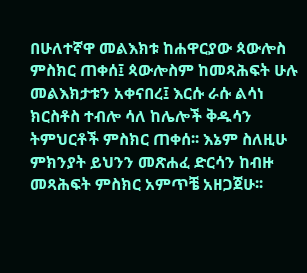በሁለተኛዋ መልእክቱ ከሐዋርያው ጳውሎስ ምስክር ጠቀሰ፤ ጳውሎስም ከመጻሕፍት ሁሉ መልእክታቱን አቀናበረ፤ እርሱ ራሱ ልሳነ ክርስቶስ ተብሎ ሳለ ከሌሎች ቅዱሳን ትምህርቶች ምስክር ጠቀሰ፡፡ እኔም ስለዚሁ ምክንያት ይህንን መጽሐፈ ድርሳን ከብዙ መጻሕፍት ምስክር አምጥቼ አዘጋጀሁ፡፡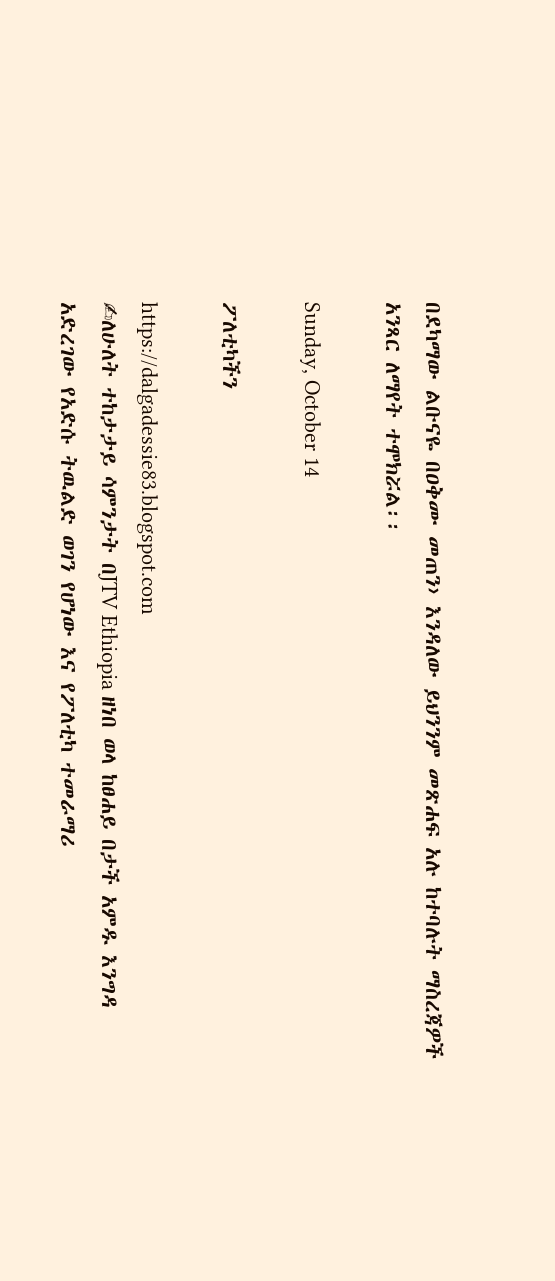በደካማው ልቡናዬ በዐቅሙ መጠን› እንዳለው ይህንንም መጽሐፍ አሉ ከተባሉት ማስረጃዎች አንጻር ለማየት ተሞክሯል፡፡

Sunday, October 14

ፖለቲካችን

https://dalgadessie83.blogspot.com
✍ለሁለት ተከታታይ ሳምንታት በJTV Ethiopia ዘነበ ወላ ከፀሐይ በታች አምዱ እንግዳ አድረገው የአድሱ ትዉልድ ወገን የሆነው እና የፖለቲካ ተመራማሪ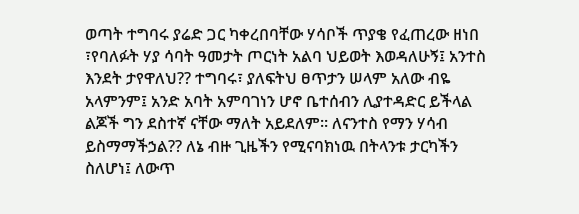ወጣት ተግባሩ ያሬድ ጋር ካቀረበባቸው ሃሳቦች ጥያቄ የፈጠረው ዘነበ ፣የባለፉት ሃያ ሳባት ዓመታት ጦርነት አልባ ህይወት እወዳለሁኝ፤ አንተስ እንደት ታየዋለህ?? ተግባሩ፣ ያለፍትህ ፀጥታን ሠላም አለው ብዬ አላምንም፤ አንድ አባት አምባገነን ሆኖ ቤተሰብን ሊያተዳድር ይችላል ልጆች ግን ደስተኛ ናቸው ማለት አይደለም። ለናንተስ የማን ሃሳብ ይስማማችኃል?? ለኔ ብዙ ጊዜችን የሚናባክነዉ በትላንቱ ታርካችን ስለሆነ፤ ለውጥ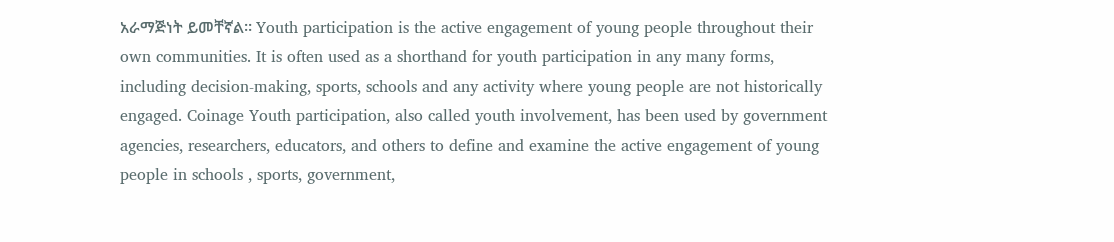አራማጅነት ይመቸኛል። Youth participation is the active engagement of young people throughout their own communities. It is often used as a shorthand for youth participation in any many forms, including decision-making, sports, schools and any activity where young people are not historically engaged. Coinage Youth participation, also called youth involvement, has been used by government agencies, researchers, educators, and others to define and examine the active engagement of young people in schools , sports, government,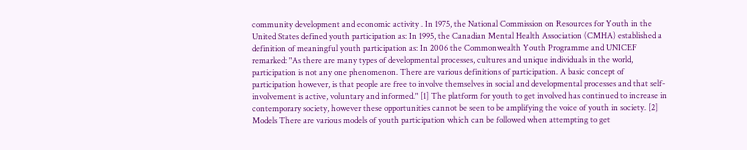community development and economic activity . In 1975, the National Commission on Resources for Youth in the United States defined youth participation as: In 1995, the Canadian Mental Health Association (CMHA) established a definition of meaningful youth participation as: In 2006 the Commonwealth Youth Programme and UNICEF remarked: "As there are many types of developmental processes, cultures and unique individuals in the world, participation is not any one phenomenon. There are various definitions of participation. A basic concept of participation however, is that people are free to involve themselves in social and developmental processes and that self-involvement is active, voluntary and informed." [1] The platform for youth to get involved has continued to increase in contemporary society, however these opportunities cannot be seen to be amplifying the voice of youth in society. [2] Models There are various models of youth participation which can be followed when attempting to get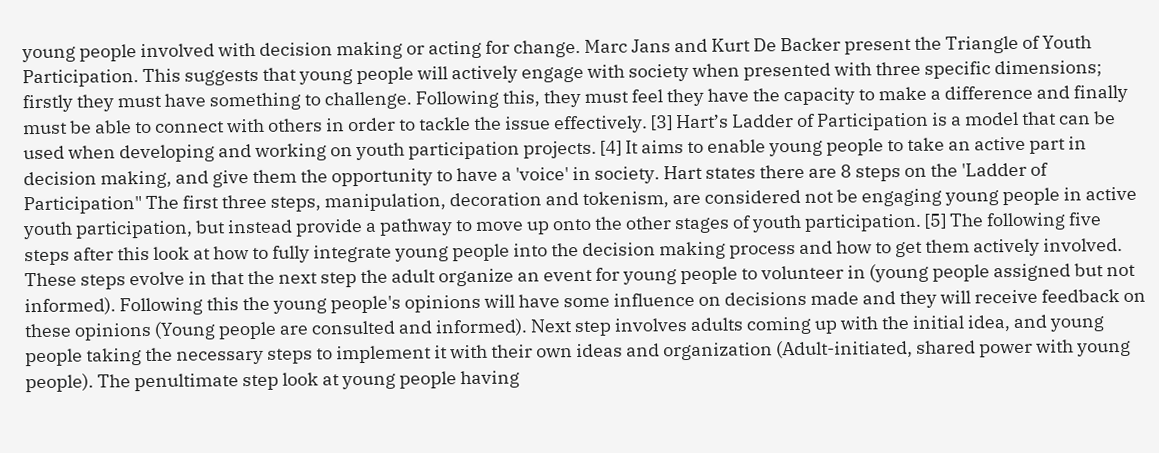young people involved with decision making or acting for change. Marc Jans and Kurt De Backer present the Triangle of Youth Participation. This suggests that young people will actively engage with society when presented with three specific dimensions; firstly they must have something to challenge. Following this, they must feel they have the capacity to make a difference and finally must be able to connect with others in order to tackle the issue effectively. [3] Hart’s Ladder of Participation is a model that can be used when developing and working on youth participation projects. [4] It aims to enable young people to take an active part in decision making, and give them the opportunity to have a 'voice' in society. Hart states there are 8 steps on the 'Ladder of Participation" The first three steps, manipulation, decoration and tokenism, are considered not be engaging young people in active youth participation, but instead provide a pathway to move up onto the other stages of youth participation. [5] The following five steps after this look at how to fully integrate young people into the decision making process and how to get them actively involved. These steps evolve in that the next step the adult organize an event for young people to volunteer in (young people assigned but not informed). Following this the young people's opinions will have some influence on decisions made and they will receive feedback on these opinions (Young people are consulted and informed). Next step involves adults coming up with the initial idea, and young people taking the necessary steps to implement it with their own ideas and organization (Adult-initiated, shared power with young people). The penultimate step look at young people having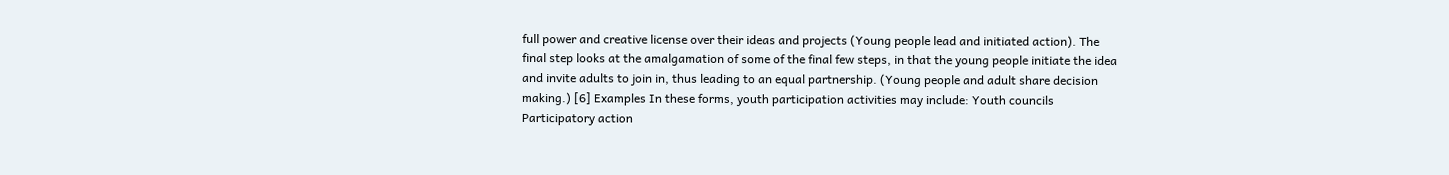full power and creative license over their ideas and projects (Young people lead and initiated action). The final step looks at the amalgamation of some of the final few steps, in that the young people initiate the idea and invite adults to join in, thus leading to an equal partnership. (Young people and adult share decision making.) [6] Examples In these forms, youth participation activities may include: Youth councils Participatory action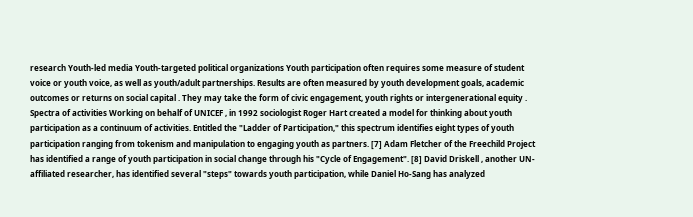research Youth-led media Youth-targeted political organizations Youth participation often requires some measure of student voice or youth voice, as well as youth/adult partnerships. Results are often measured by youth development goals, academic outcomes or returns on social capital . They may take the form of civic engagement, youth rights or intergenerational equity . Spectra of activities Working on behalf of UNICEF , in 1992 sociologist Roger Hart created a model for thinking about youth participation as a continuum of activities. Entitled the "Ladder of Participation," this spectrum identifies eight types of youth participation ranging from tokenism and manipulation to engaging youth as partners. [7] Adam Fletcher of the Freechild Project has identified a range of youth participation in social change through his "Cycle of Engagement". [8] David Driskell , another UN-affiliated researcher, has identified several "steps" towards youth participation, while Daniel Ho-Sang has analyzed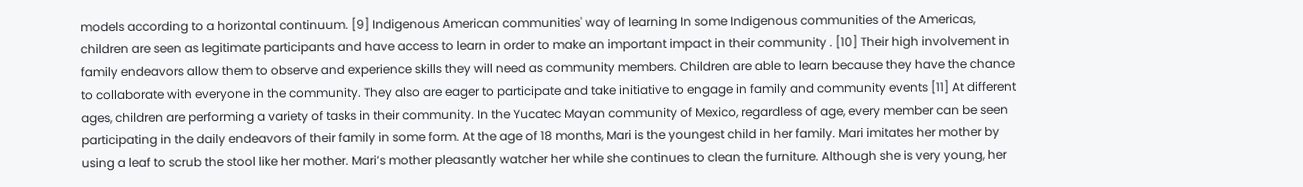models according to a horizontal continuum. [9] Indigenous American communities' way of learning In some Indigenous communities of the Americas, children are seen as legitimate participants and have access to learn in order to make an important impact in their community . [10] Their high involvement in family endeavors allow them to observe and experience skills they will need as community members. Children are able to learn because they have the chance to collaborate with everyone in the community. They also are eager to participate and take initiative to engage in family and community events [11] At different ages, children are performing a variety of tasks in their community. In the Yucatec Mayan community of Mexico, regardless of age, every member can be seen participating in the daily endeavors of their family in some form. At the age of 18 months, Mari is the youngest child in her family. Mari imitates her mother by using a leaf to scrub the stool like her mother. Mari’s mother pleasantly watcher her while she continues to clean the furniture. Although she is very young, her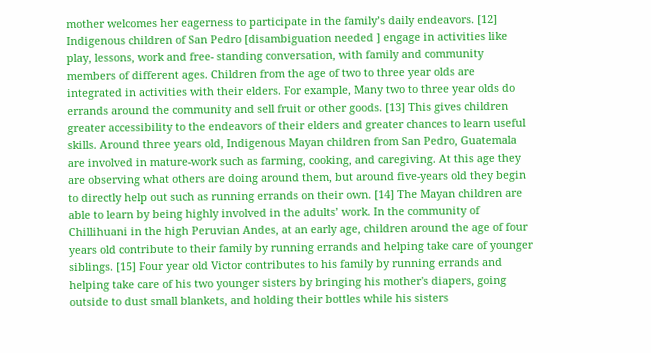mother welcomes her eagerness to participate in the family’s daily endeavors. [12] Indigenous children of San Pedro [disambiguation needed ] engage in activities like play, lessons, work and free- standing conversation, with family and community members of different ages. Children from the age of two to three year olds are integrated in activities with their elders. For example, Many two to three year olds do errands around the community and sell fruit or other goods. [13] This gives children greater accessibility to the endeavors of their elders and greater chances to learn useful skills. Around three years old, Indigenous Mayan children from San Pedro, Guatemala are involved in mature-work such as farming, cooking, and caregiving. At this age they are observing what others are doing around them, but around five-years old they begin to directly help out such as running errands on their own. [14] The Mayan children are able to learn by being highly involved in the adults’ work. In the community of Chillihuani in the high Peruvian Andes, at an early age, children around the age of four years old contribute to their family by running errands and helping take care of younger siblings. [15] Four year old Victor contributes to his family by running errands and helping take care of his two younger sisters by bringing his mother's diapers, going outside to dust small blankets, and holding their bottles while his sisters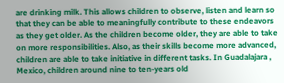are drinking milk. This allows children to observe, listen and learn so that they can be able to meaningfully contribute to these endeavors as they get older. As the children become older, they are able to take on more responsibilities. Also, as their skills become more advanced, children are able to take initiative in different tasks. In Guadalajara , Mexico, children around nine to ten-years old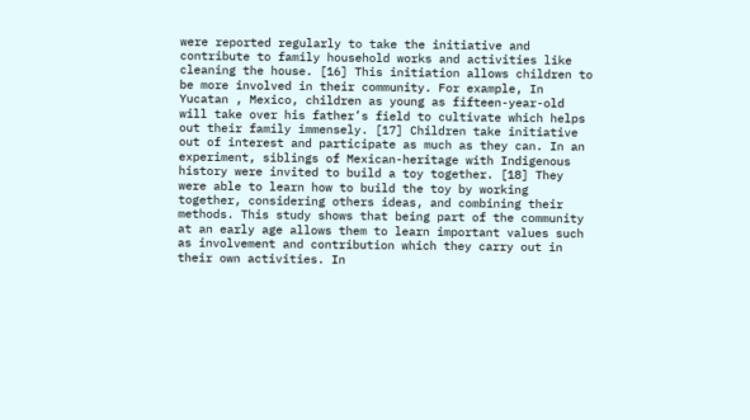were reported regularly to take the initiative and contribute to family household works and activities like cleaning the house. [16] This initiation allows children to be more involved in their community. For example, In Yucatan , Mexico, children as young as fifteen-year-old will take over his father’s field to cultivate which helps out their family immensely. [17] Children take initiative out of interest and participate as much as they can. In an experiment, siblings of Mexican-heritage with Indigenous history were invited to build a toy together. [18] They were able to learn how to build the toy by working together, considering others ideas, and combining their methods. This study shows that being part of the community at an early age allows them to learn important values such as involvement and contribution which they carry out in their own activities. In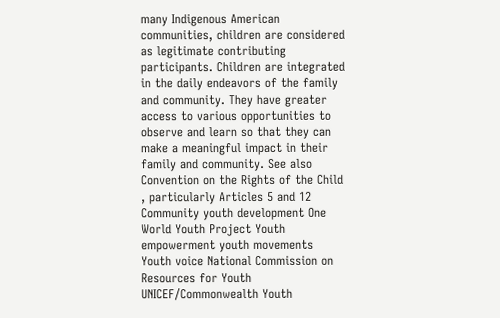many Indigenous American communities, children are considered as legitimate contributing participants. Children are integrated in the daily endeavors of the family and community. They have greater access to various opportunities to observe and learn so that they can make a meaningful impact in their family and community. See also Convention on the Rights of the Child , particularly Articles 5 and 12 Community youth development One World Youth Project Youth empowerment youth movements Youth voice National Commission on Resources for Youth UNICEF/Commonwealth Youth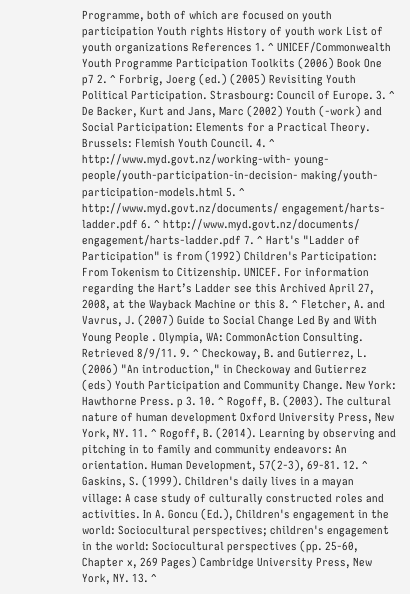Programme, both of which are focused on youth participation Youth rights History of youth work List of youth organizations References 1. ^ UNICEF/Commonwealth Youth Programme Participation Toolkits (2006) Book One p7 2. ^ Forbrig, Joerg (ed.) (2005) Revisiting Youth Political Participation. Strasbourg: Council of Europe. 3. ^ De Backer, Kurt and Jans, Marc (2002) Youth (-work) and Social Participation: Elements for a Practical Theory. Brussels: Flemish Youth Council. 4. ^ http://www.myd.govt.nz/working-with- young-people/youth-participation-in-decision- making/youth-participation-models.html 5. ^ http://www.myd.govt.nz/documents/ engagement/harts-ladder.pdf 6. ^ http://www.myd.govt.nz/documents/ engagement/harts-ladder.pdf 7. ^ Hart's "Ladder of Participation" is from (1992) Children's Participation: From Tokenism to Citizenship. UNICEF. For information regarding the Hart’s Ladder see this Archived April 27, 2008, at the Wayback Machine or this 8. ^ Fletcher, A. and Vavrus, J. (2007) Guide to Social Change Led By and With Young People . Olympia, WA: CommonAction Consulting. Retrieved 8/9/11. 9. ^ Checkoway, B. and Gutierrez, L. (2006) "An introduction," in Checkoway and Gutierrez (eds) Youth Participation and Community Change. New York: Hawthorne Press. p 3. 10. ^ Rogoff, B. (2003). The cultural nature of human development Oxford University Press, New York, NY. 11. ^ Rogoff, B. (2014). Learning by observing and pitching in to family and community endeavors: An orientation. Human Development, 57(2-3), 69-81. 12. ^ Gaskins, S. (1999). Children's daily lives in a mayan village: A case study of culturally constructed roles and activities. In A. Goncu (Ed.), Children's engagement in the world: Sociocultural perspectives; children's engagement in the world: Sociocultural perspectives (pp. 25-60, Chapter x, 269 Pages) Cambridge University Press, New York, NY. 13. ^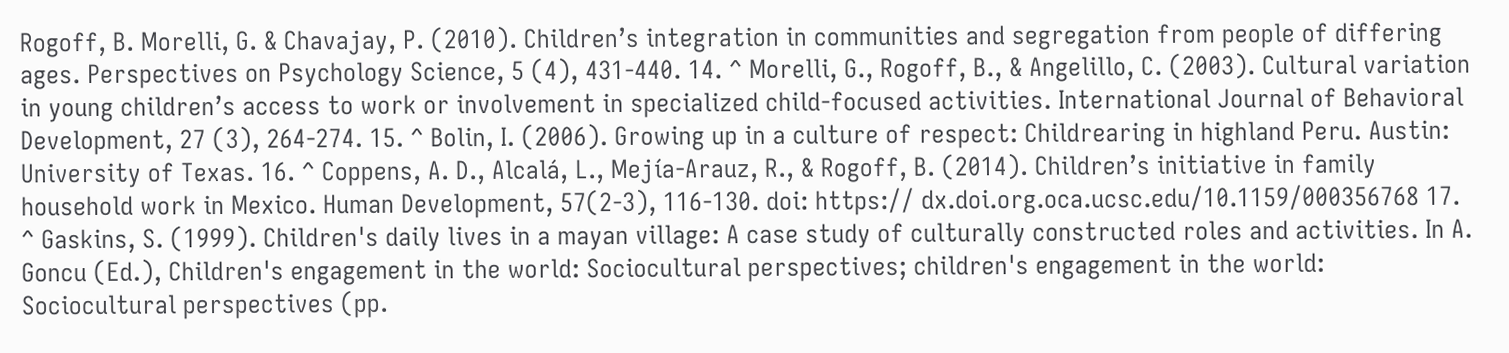Rogoff, B. Morelli, G. & Chavajay, P. (2010). Children’s integration in communities and segregation from people of differing ages. Perspectives on Psychology Science, 5 (4), 431-440. 14. ^ Morelli, G., Rogoff, B., & Angelillo, C. (2003). Cultural variation in young children’s access to work or involvement in specialized child-focused activities. International Journal of Behavioral Development, 27 (3), 264-274. 15. ^ Bolin, I. (2006). Growing up in a culture of respect: Childrearing in highland Peru. Austin: University of Texas. 16. ^ Coppens, A. D., Alcalá, L., Mejía-Arauz, R., & Rogoff, B. (2014). Children’s initiative in family household work in Mexico. Human Development, 57(2-3), 116-130. doi: https:// dx.doi.org.oca.ucsc.edu/10.1159/000356768 17. ^ Gaskins, S. (1999). Children's daily lives in a mayan village: A case study of culturally constructed roles and activities. In A. Goncu (Ed.), Children's engagement in the world: Sociocultural perspectives; children's engagement in the world: Sociocultural perspectives (pp.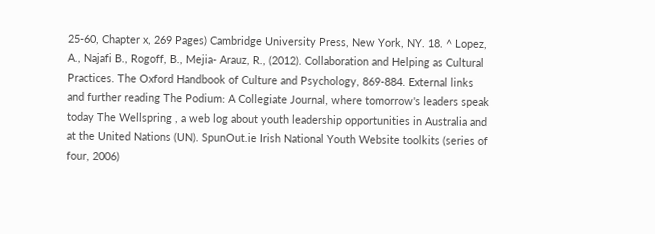25-60, Chapter x, 269 Pages) Cambridge University Press, New York, NY. 18. ^ Lopez, A., Najafi B., Rogoff, B., Mejia- Arauz, R., (2012). Collaboration and Helping as Cultural Practices. The Oxford Handbook of Culture and Psychology, 869-884. External links and further reading The Podium: A Collegiate Journal, where tomorrow's leaders speak today The Wellspring , a web log about youth leadership opportunities in Australia and at the United Nations (UN). SpunOut.ie Irish National Youth Website toolkits (series of four, 2006)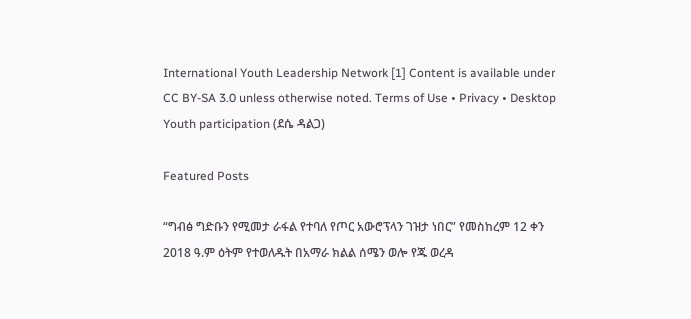International Youth Leadership Network [1] Content is available under CC BY-SA 3.0 unless otherwise noted. Terms of Use • Privacy • Desktop Youth participation (ደሴ ዳልጋ)

Featured Posts

“ግብፅ ግድቡን የሚመታ ራፋል የተባለ የጦር አውሮፕላን ገዝታ ነበር” የመስከረም 12 ቀን 2018 ዓ.ም ዕትም የተወለዱት በአማራ ክልል ሰሜን ወሎ የጁ ወረዳ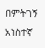በምትገኝ አነስተኛ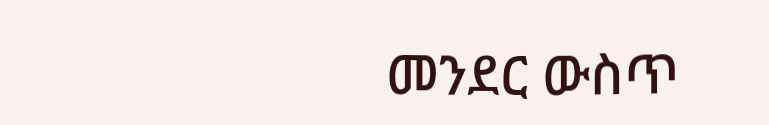መንደር ውስጥ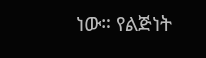ነው። የልጅነት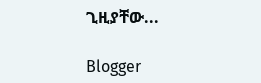ጊዚያቸው...

Blogger